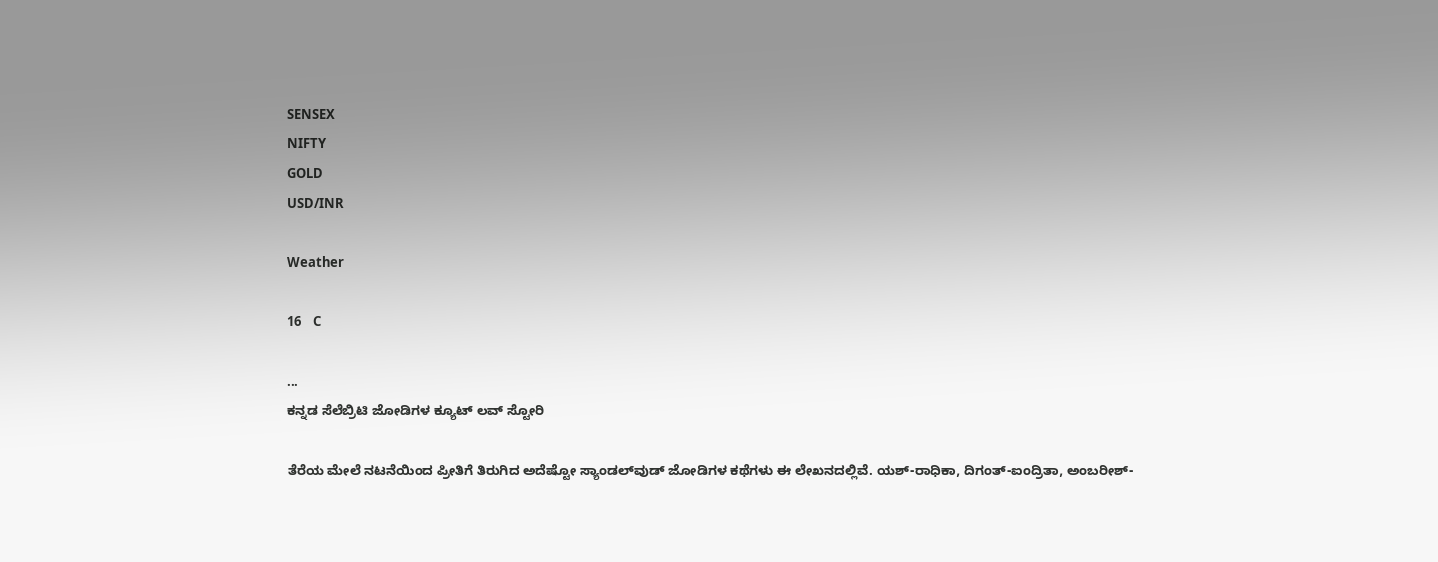SENSEX
NIFTY
GOLD
USD/INR

Weather

16    C

...
ಕನ್ನಡ ಸೆಲೆಬ್ರಿಟಿ ಜೋಡಿಗಳ ಕ್ಯೂಟ್ ಲವ್ ಸ್ಟೋರಿ

ತೆರೆಯ ಮೇಲೆ ನಟನೆಯಿಂದ ಪ್ರೀತಿಗೆ ತಿರುಗಿದ ಅದೆಷ್ಟೋ ಸ್ಯಾಂಡಲ್‌ವುಡ್ ಜೋಡಿಗಳ ಕಥೆಗಳು ಈ ಲೇಖನದಲ್ಲಿವೆ. ಯಶ್-ರಾಧಿಕಾ, ದಿಗಂತ್-ಐಂದ್ರಿತಾ, ಅಂಬರೀಶ್-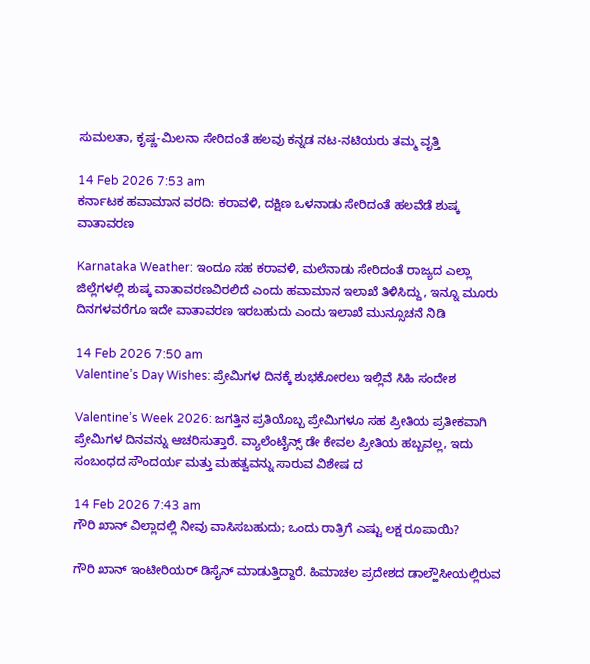ಸುಮಲತಾ, ಕೃಷ್ಣ-ಮಿಲನಾ ಸೇರಿದಂತೆ ಹಲವು ಕನ್ನಡ ನಟ-ನಟಿಯರು ತಮ್ಮ ವೃತ್ತಿ

14 Feb 2026 7:53 am
ಕರ್ನಾಟಕ ಹವಾಮಾನ ವರದಿ: ಕರಾವಳಿ, ದಕ್ಷಿಣ ಒಳನಾಡು ಸೇರಿದಂತೆ ಹಲವೆಡೆ ಶುಷ್ಕ ವಾತಾವರಣ

Karnataka Weather: ಇಂದೂ ಸಹ ಕರಾವಳಿ, ಮಲೆನಾಡು ಸೇರಿದಂತೆ ರಾಜ್ಯದ ಎಲ್ಲಾ ಜಿಲ್ಲೆಗಳಲ್ಲಿ ಶುಷ್ಕ ವಾತಾವರಣವಿರಲಿದೆ ಎಂದು ಹವಾಮಾನ ಇಲಾಖೆ ತಿಳಿಸಿದ್ದು, ಇನ್ನೂ ಮೂರು ದಿನಗಳವರೆಗೂ ಇದೇ ವಾತಾವರಣ ಇರಬಹುದು ಎಂದು ಇಲಾಖೆ ಮುನ್ಸೂಚನೆ ನಿಡಿ

14 Feb 2026 7:50 am
Valentine’s Day Wishes: ಪ್ರೇಮಿಗಳ ದಿನಕ್ಕೆ ಶುಭಕೋರಲು ಇಲ್ಲಿವೆ ಸಿಹಿ ಸಂದೇಶ

Valentine’s Week 2026: ಜಗತ್ತಿನ ಪ್ರತಿಯೊಬ್ಬ ಪ್ರೇಮಿಗಳೂ ಸಹ ಪ್ರೀತಿಯ ಪ್ರತೀಕವಾಗಿ ಪ್ರೇಮಿಗಳ ದಿನವನ್ನು ಆಚರಿಸುತ್ತಾರೆ. ವ್ಯಾಲೆಂಟೈನ್ಸ್‌ ಡೇ ಕೇವಲ ಪ್ರೀತಿಯ ಹಬ್ಬವಲ್ಲ, ಇದು ಸಂಬಂಧದ ಸೌಂದರ್ಯ ಮತ್ತು ಮಹತ್ವವನ್ನು ಸಾರುವ ವಿಶೇಷ ದ

14 Feb 2026 7:43 am
ಗೌರಿ ಖಾನ್ ವಿಲ್ಲಾದಲ್ಲಿ ನೀವು ವಾಸಿಸಬಹುದು; ಒಂದು ರಾತ್ರಿಗೆ ಎಷ್ಟು ಲಕ್ಷ ರೂಪಾಯಿ?

ಗೌರಿ ಖಾನ್ ಇಂಟೀರಿಯರ್ ಡಿಸೈನ್ ಮಾಡುತ್ತಿದ್ದಾರೆ. ಹಿಮಾಚಲ ಪ್ರದೇಶದ ಡಾಲ್ಹೌಸೀಯಲ್ಲಿರುವ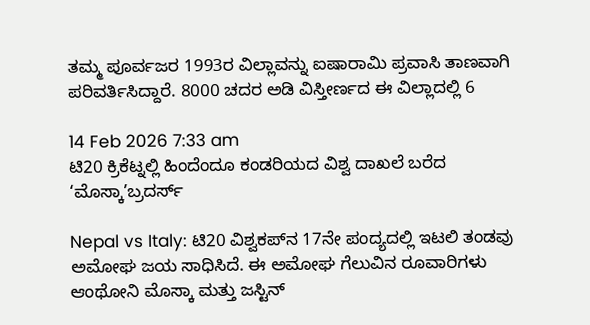ತಮ್ಮ ಪೂರ್ವಜರ 1993ರ ವಿಲ್ಲಾವನ್ನು ಐಷಾರಾಮಿ ಪ್ರವಾಸಿ ತಾಣವಾಗಿ ಪರಿವರ್ತಿಸಿದ್ದಾರೆ. 8000 ಚದರ ಅಡಿ ವಿಸ್ತೀರ್ಣದ ಈ ವಿಲ್ಲಾದಲ್ಲಿ 6

14 Feb 2026 7:33 am
ಟಿ20 ಕ್ರಿಕೆಟ್ನಲ್ಲಿ ಹಿಂದೆಂದೂ ಕಂಡರಿಯದ ವಿಶ್ವ ದಾಖಲೆ ಬರೆದ ‘ಮೊಸ್ಕಾ’ಬ್ರದರ್ಸ್

Nepal vs Italy: ಟಿ20 ವಿಶ್ವಕಪ್‌ನ 17ನೇ ಪಂದ್ಯದಲ್ಲಿ ಇಟಲಿ ತಂಡವು ಅಮೋಘ ಜಯ ಸಾಧಿಸಿದೆ. ಈ ಅಮೋಘ ಗೆಲುವಿನ ರೂವಾರಿಗಳು ಆಂಥೋನಿ ಮೊಸ್ಕಾ ಮತ್ತು ಜಸ್ಟಿನ್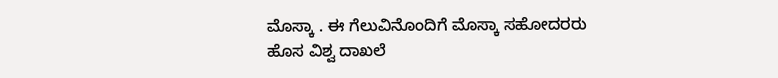ಮೊಸ್ಕಾ . ಈ ಗೆಲುವಿನೊಂದಿಗೆ ಮೊಸ್ಕಾ ಸಹೋದರರು ಹೊಸ ವಿಶ್ವ ದಾಖಲೆ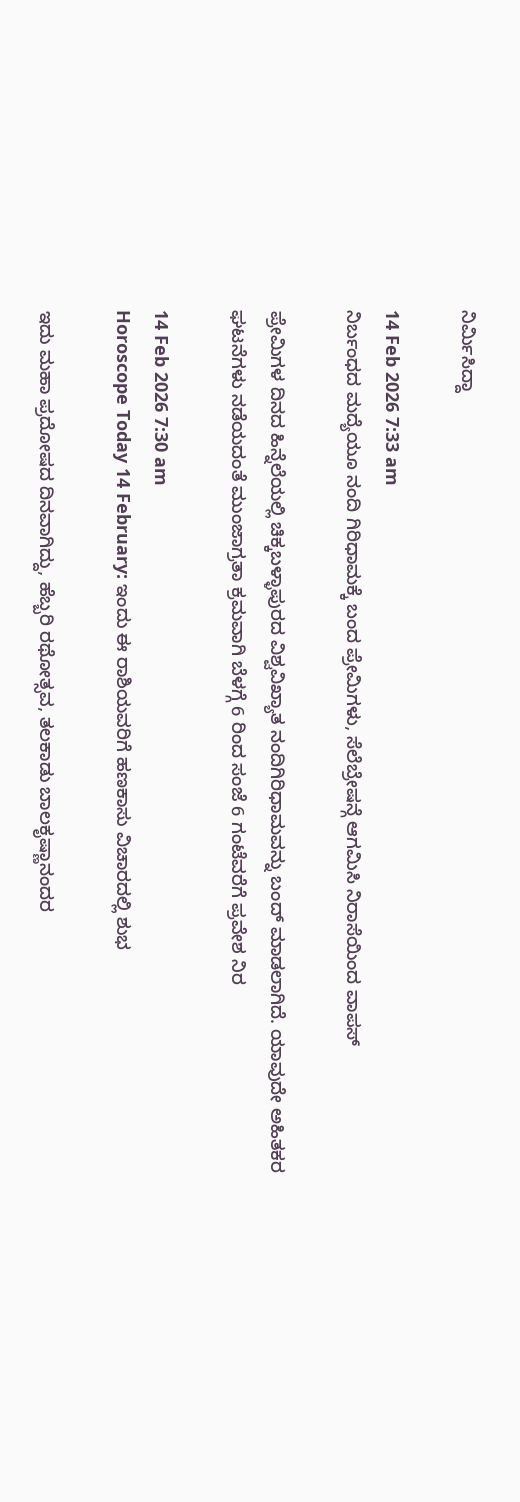ನಿರ್ಮಿಸಿದ್ದಾ

14 Feb 2026 7:33 am
ನಿರ್ಬಂಧದ ಮದ್ಯೆಯೂ ನಂದಿ ಗಿರಿಧಾಮಕ್ಕೆ ಬಂದ ಪ್ರೇಮಿಗಳು, ಸೆಲೆಬ್ರೇಷನ್ಗೆ ಆಗಮಿಸಿ ನಿರಾಸೆಯಿಂದ ವಾಪಸ್

ಪ್ರೇಮಿಗಳ ದಿನದ ಹಿನ್ನೆಲೆಯಲ್ಲಿ ಚಿಕ್ಕಬಳ್ಳಾಪುರದ ವಿಶ್ವವಿಖ್ಯಾತ ನಂದಿಗಿರಿಧಾಮವನ್ನು ಬಂದ್ ಮಾಡಲಾಗಿದೆ. ಯಾವುದೇ ಅಹಿತಕರ ಘಟನೆಗಳು ನಡೆಯದಂತೆ ಮುಂಜಾಗ್ರತಾ ಕ್ರಮವಾಗಿ ಬೆಳಗ್ಗೆ 6 ರಿಂದ ಸಂಜೆ 6 ಗಂಟೆವರೆಗೆ ಪ್ರವೇಶ ನಿರ

14 Feb 2026 7:30 am
Horoscope Today 14 February: ಇಂದು ಈ ರಾಶಿಯವರಿಗೆ ಹಣಕಾಸು ವಿಚಾರದಲ್ಲಿ ಶುಭ

ಇದು ಮಹಾ ಪ್ರದೋಷದ ದಿನವಾಗಿದ್ದು, ಹೆಬ್ಬರಿ ರಥೋತ್ಸವ, ತಲಕಾಡು ಬಾಲಕೃಷ್ಣಾನಂದರ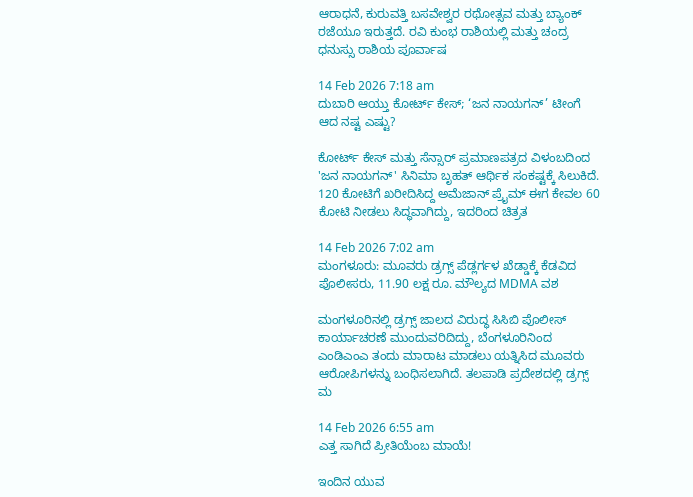ಆರಾಧನೆ, ಕುರುವತ್ತಿ ಬಸವೇಶ್ವರ ರಥೋತ್ಸವ ಮತ್ತು ಬ್ಯಾಂಕ್ ರಜೆಯೂ ಇರುತ್ತದೆ. ರವಿ ಕುಂಭ ರಾಶಿಯಲ್ಲಿ ಮತ್ತು ಚಂದ್ರ ಧನುಸ್ಸು ರಾಶಿಯ ಪೂರ್ವಾಷ

14 Feb 2026 7:18 am
ದುಬಾರಿ ಆಯ್ತು ಕೋರ್ಟ್ ಕೇಸ್; ‘ಜನ ನಾಯಗನ್’ ಟೀಂಗೆ ಆದ ನಷ್ಟ ಎಷ್ಟು?

ಕೋರ್ಟ್ ಕೇಸ್ ಮತ್ತು ಸೆನ್ಸಾರ್ ಪ್ರಮಾಣಪತ್ರದ ವಿಳಂಬದಿಂದ 'ಜನ ನಾಯಗನ್' ಸಿನಿಮಾ ಬೃಹತ್ ಆರ್ಥಿಕ ಸಂಕಷ್ಟಕ್ಕೆ ಸಿಲುಕಿದೆ. 120 ಕೋಟಿಗೆ ಖರೀದಿಸಿದ್ದ ಅಮೆಜಾನ್ ಪ್ರೈಮ್ ಈಗ ಕೇವಲ 60 ಕೋಟಿ ನೀಡಲು ಸಿದ್ಧವಾಗಿದ್ದು, ಇದರಿಂದ ಚಿತ್ರತ

14 Feb 2026 7:02 am
ಮಂಗಳೂರು: ಮೂವರು ಡ್ರಗ್ಸ್ ಪೆಡ್ಲರ್ಗಳ ಖೆಡ್ಡಾಕ್ಕೆ ಕೆಡವಿದ ಪೊಲೀಸರು, 11.90 ಲಕ್ಷ ರೂ. ಮೌಲ್ಯದ MDMA ವಶ

ಮಂಗಳೂರಿನಲ್ಲಿ ಡ್ರಗ್ಸ್ ಜಾಲದ ವಿರುದ್ಧ ಸಿಸಿಬಿ ಪೊಲೀಸ್ ಕಾರ್ಯಾಚರಣೆ ಮುಂದುವರಿದಿದ್ದು, ಬೆಂಗಳೂರಿನಿಂದ ಎಂಡಿಎಂಎ ತಂದು ಮಾರಾಟ ಮಾಡಲು ಯತ್ನಿಸಿದ ಮೂವರು ಆರೋಪಿಗಳನ್ನು ಬಂಧಿಸಲಾಗಿದೆ. ತಲಪಾಡಿ ಪ್ರದೇಶದಲ್ಲಿ ಡ್ರಗ್ಸ್ ಮ

14 Feb 2026 6:55 am
ಎತ್ತ ಸಾಗಿದೆ ಪ್ರೀತಿಯೆಂಬ ಮಾಯೆ!

ಇಂದಿನ ಯುವ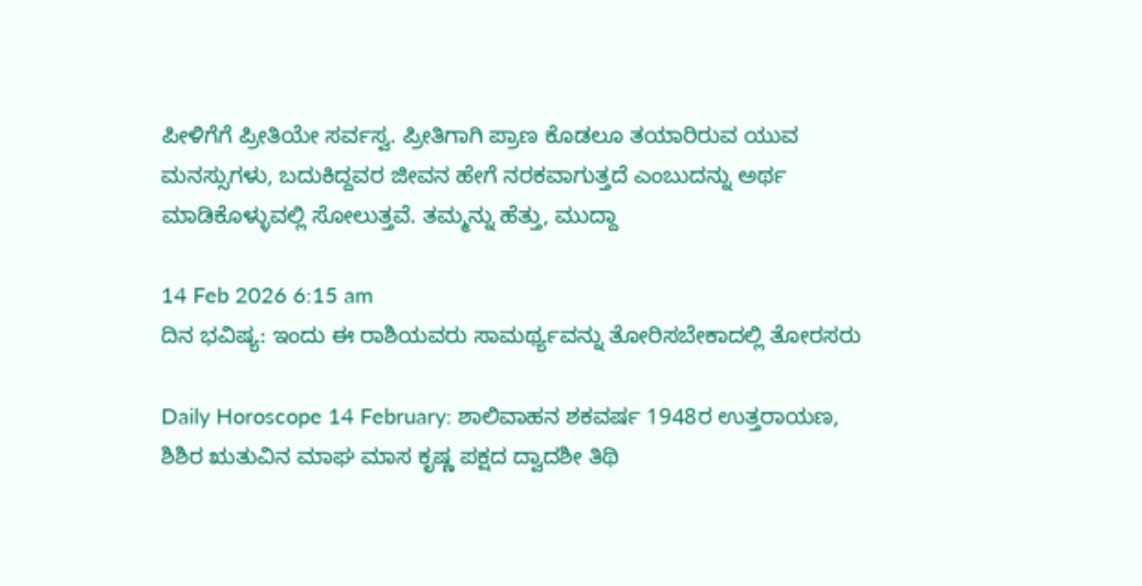ಪೀಳಿಗೆಗೆ ಪ್ರೀತಿಯೇ ಸರ್ವಸ್ವ. ಪ್ರೀತಿಗಾಗಿ ಪ್ರಾಣ ಕೊಡಲೂ ತಯಾರಿರುವ ಯುವ ಮನಸ್ಸುಗಳು, ಬದುಕಿದ್ದವರ ಜೀವನ ಹೇಗೆ ನರಕವಾಗುತ್ತದೆ ಎಂಬುದನ್ನು ಅರ್ಥ ಮಾಡಿಕೊಳ್ಳುವಲ್ಲಿ ಸೋಲುತ್ತವೆ. ತಮ್ಮನ್ನು ಹೆತ್ತು, ಮುದ್ದಾ

14 Feb 2026 6:15 am
ದಿನ ಭವಿಷ್ಯ: ಇಂದು ಈ ರಾಶಿಯವರು ಸಾಮರ್ಥ್ಯವನ್ನು ತೋರಿಸಬೇಕಾದಲ್ಲಿ ತೋರಸರು

Daily Horoscope 14 February: ಶಾಲಿವಾಹನ ಶಕವರ್ಷ 1948ರ ಉತ್ತರಾಯಣ, ಶಿಶಿರ ಋತುವಿನ ಮಾಘ ಮಾಸ ಕೃಷ್ಣ ಪಕ್ಷದ ದ್ವಾದಶೀ ತಿಥಿ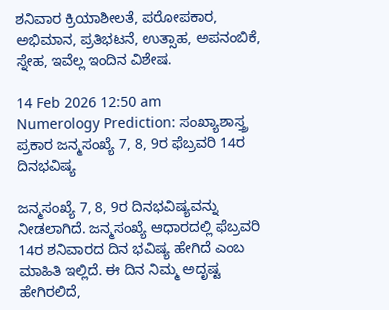ಶನಿವಾರ ಕ್ರಿಯಾಶೀಲತೆ, ಪರೋಪಕಾರ, ಅಭಿಮಾನ, ಪ್ರತಿಭಟನೆ, ಉತ್ಸಾಹ, ಅಪನಂಬಿಕೆ, ಸ್ನೇಹ, ಇವೆಲ್ಲ ಇಂದಿನ ವಿಶೇಷ.

14 Feb 2026 12:50 am
Numerology Prediction: ಸಂಖ್ಯಾಶಾಸ್ತ್ರ ಪ್ರಕಾರ ಜನ್ಮಸಂಖ್ಯೆ 7, 8, 9ರ ಫೆಬ್ರವರಿ 14ರ ದಿನಭವಿಷ್ಯ

ಜನ್ಮಸಂಖ್ಯೆ 7, 8, 9ರ ದಿನಭವಿಷ್ಯವನ್ನು ನೀಡಲಾಗಿದೆ. ಜನ್ಮಸಂಖ್ಯೆ ಆಧಾರದಲ್ಲಿ ಫೆಬ್ರವರಿ 14ರ ಶನಿವಾರದ ದಿನ ಭವಿಷ್ಯ ಹೇಗಿದೆ ಎಂಬ ಮಾಹಿತಿ ಇಲ್ಲಿದೆ. ಈ ದಿನ ನಿಮ್ಮ ಅದೃಷ್ಟ ಹೇಗಿರಲಿದೆ,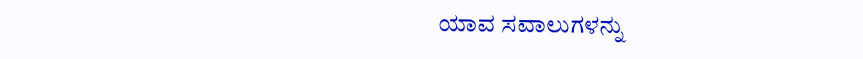ಯಾವ ಸವಾಲುಗಳನ್ನು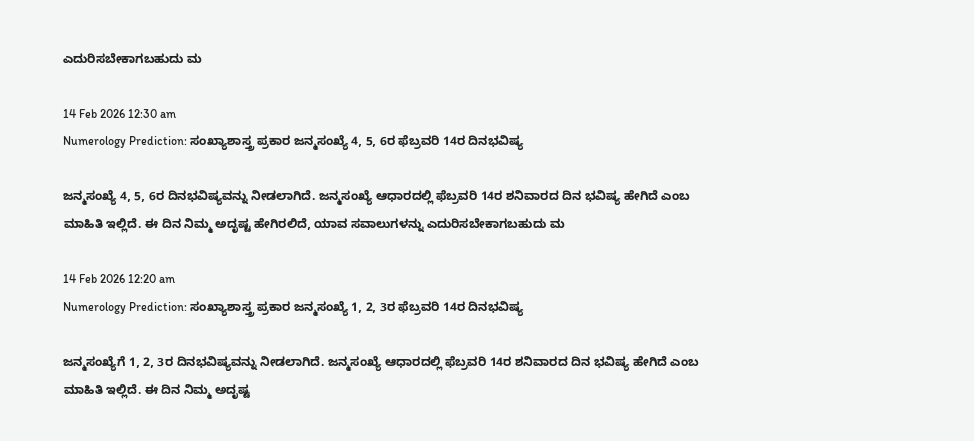ಎದುರಿಸಬೇಕಾಗಬಹುದು ಮ

14 Feb 2026 12:30 am
Numerology Prediction: ಸಂಖ್ಯಾಶಾಸ್ತ್ರ ಪ್ರಕಾರ ಜನ್ಮಸಂಖ್ಯೆ 4, 5, 6ರ ಫೆಬ್ರವರಿ 14ರ ದಿನಭವಿಷ್ಯ

ಜನ್ಮಸಂಖ್ಯೆ 4, 5, 6ರ ದಿನಭವಿಷ್ಯವನ್ನು ನೀಡಲಾಗಿದೆ. ಜನ್ಮಸಂಖ್ಯೆ ಆಧಾರದಲ್ಲಿ ಫೆಬ್ರವರಿ 14ರ ಶನಿವಾರದ ದಿನ ಭವಿಷ್ಯ ಹೇಗಿದೆ ಎಂಬ ಮಾಹಿತಿ ಇಲ್ಲಿದೆ. ಈ ದಿನ ನಿಮ್ಮ ಅದೃಷ್ಟ ಹೇಗಿರಲಿದೆ, ಯಾವ ಸವಾಲುಗಳನ್ನು ಎದುರಿಸಬೇಕಾಗಬಹುದು ಮ

14 Feb 2026 12:20 am
Numerology Prediction: ಸಂಖ್ಯಾಶಾಸ್ತ್ರ ಪ್ರಕಾರ ಜನ್ಮಸಂಖ್ಯೆ 1, 2, 3ರ ಫೆಬ್ರವರಿ 14ರ ದಿನಭವಿಷ್ಯ

ಜನ್ಮಸಂಖ್ಯೆಗೆ 1, 2, 3ರ ದಿನಭವಿಷ್ಯವನ್ನು ನೀಡಲಾಗಿದೆ. ಜನ್ಮಸಂಖ್ಯೆ ಆಧಾರದಲ್ಲಿ ಫೆಬ್ರವರಿ 14ರ ಶನಿವಾರದ ದಿನ ಭವಿಷ್ಯ ಹೇಗಿದೆ ಎಂಬ ಮಾಹಿತಿ ಇಲ್ಲಿದೆ. ಈ ದಿನ ನಿಮ್ಮ ಅದೃಷ್ಟ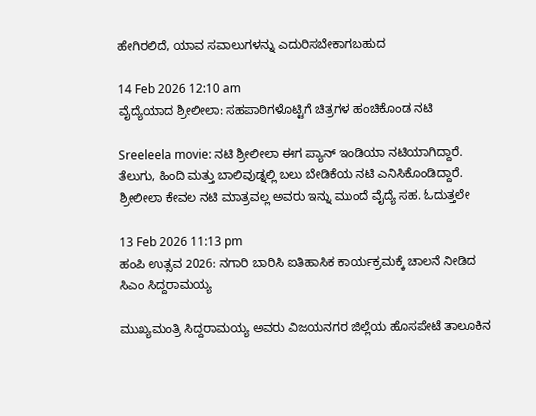ಹೇಗಿರಲಿದೆ, ಯಾವ ಸವಾಲುಗಳನ್ನು ಎದುರಿಸಬೇಕಾಗಬಹುದ

14 Feb 2026 12:10 am
ವೈದ್ಯೆಯಾದ ಶ್ರೀಲೀಲಾ: ಸಹಪಾಠಿಗಳೊಟ್ಟಿಗೆ ಚಿತ್ರಗಳ ಹಂಚಿಕೊಂಡ ನಟಿ

Sreeleela movie: ನಟಿ ಶ್ರೀಲೀಲಾ ಈಗ ಪ್ಯಾನ್ ಇಂಡಿಯಾ ನಟಿಯಾಗಿದ್ದಾರೆ. ತೆಲುಗು, ಹಿಂದಿ ಮತ್ತು ಬಾಲಿವುಡ್ನಲ್ಲಿ ಬಲು ಬೇಡಿಕೆಯ ನಟಿ ಎನಿಸಿಕೊಂಡಿದ್ದಾರೆ. ಶ್ರೀಲೀಲಾ ಕೇವಲ ನಟಿ ಮಾತ್ರವಲ್ಲ ಅವರು ಇನ್ನು ಮುಂದೆ ವೈದ್ಯೆ ಸಹ. ಓದುತ್ತಲೇ

13 Feb 2026 11:13 pm
ಹಂಪಿ ಉತ್ಸವ 2026: ನಗಾರಿ ಬಾರಿಸಿ ಐತಿಹಾಸಿಕ ಕಾರ್ಯಕ್ರಮಕ್ಕೆ ಚಾಲನೆ ನೀಡಿದ ಸಿಎಂ ಸಿದ್ದರಾಮಯ್ಯ

ಮುಖ್ಯಮಂತ್ರಿ ಸಿದ್ದರಾಮಯ್ಯ ಅವರು ವಿಜಯನಗರ ಜಿಲ್ಲೆಯ ಹೊಸಪೇಟೆ ತಾಲೂಕಿನ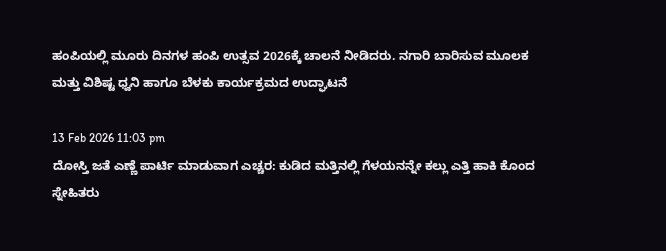ಹಂಪಿಯಲ್ಲಿ ಮೂರು ದಿನಗಳ ಹಂಪಿ ಉತ್ಸವ 2026ಕ್ಕೆ ಚಾಲನೆ ನೀಡಿದರು. ನಗಾರಿ ಬಾರಿಸುವ ಮೂಲಕ ಮತ್ತು ವಿಶಿಷ್ಟ ಧ್ವನಿ ಹಾಗೂ ಬೆಳಕು ಕಾರ್ಯಕ್ರಮದ ಉದ್ಘಾಟನೆ

13 Feb 2026 11:03 pm
ದೋಸ್ತಿ ಜತೆ ಎಣ್ಣೆ ಪಾರ್ಟಿ ಮಾಡುವಾಗ ಎಚ್ಚರ: ಕುಡಿದ ಮತ್ತಿನಲ್ಲಿ ಗೆಳಯನನ್ನೇ ಕಲ್ಲು ಎತ್ತಿ ಹಾಕಿ ಕೊಂದ ಸ್ನೇಹಿತರು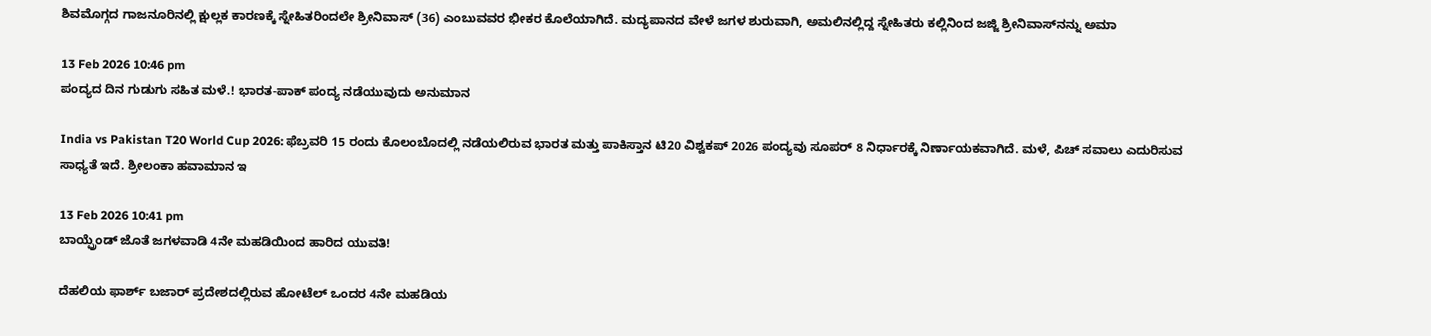ಶಿವಮೊಗ್ಗದ ಗಾಜನೂರಿನಲ್ಲಿ ಕ್ಷುಲ್ಲಕ ಕಾರಣಕ್ಕೆ ಸ್ನೇಹಿತರಿಂದಲೇ ಶ್ರೀನಿವಾಸ್ (36) ಎಂಬುವವರ ಭೀಕರ ಕೊಲೆಯಾಗಿದೆ. ಮದ್ಯಪಾನದ ವೇಳೆ ಜಗಳ ಶುರುವಾಗಿ, ಅಮಲಿನಲ್ಲಿದ್ದ ಸ್ನೇಹಿತರು ಕಲ್ಲಿನಿಂದ ಜಜ್ಜಿ ಶ್ರೀನಿವಾಸ್‌ನನ್ನು ಅಮಾ

13 Feb 2026 10:46 pm
ಪಂದ್ಯದ ದಿನ ಗುಡುಗು ಸಹಿತ ಮಳೆ.! ಭಾರತ-ಪಾಕ್ ಪಂದ್ಯ ನಡೆಯುವುದು ಅನುಮಾನ

India vs Pakistan T20 World Cup 2026: ಫೆಬ್ರವರಿ 15 ರಂದು ಕೊಲಂಬೊದಲ್ಲಿ ನಡೆಯಲಿರುವ ಭಾರತ ಮತ್ತು ಪಾಕಿಸ್ತಾನ ಟಿ20 ವಿಶ್ವಕಪ್ 2026 ಪಂದ್ಯವು ಸೂಪರ್ 8 ನಿರ್ಧಾರಕ್ಕೆ ನಿರ್ಣಾಯಕವಾಗಿದೆ. ಮಳೆ, ಪಿಚ್ ಸವಾಲು ಎದುರಿಸುವ ಸಾಧ್ಯತೆ ಇದೆ. ಶ್ರೀಲಂಕಾ ಹವಾಮಾನ ಇ

13 Feb 2026 10:41 pm
ಬಾಯ್ಫ್ರೆಂಡ್ ಜೊತೆ ಜಗಳವಾಡಿ 4ನೇ ಮಹಡಿಯಿಂದ ಹಾರಿದ ಯುವತಿ!

ದೆಹಲಿಯ ಫಾರ್ಶ್ ಬಜಾರ್ ಪ್ರದೇಶದಲ್ಲಿರುವ ಹೋಟೆಲ್ ಒಂದರ 4ನೇ ಮಹಡಿಯ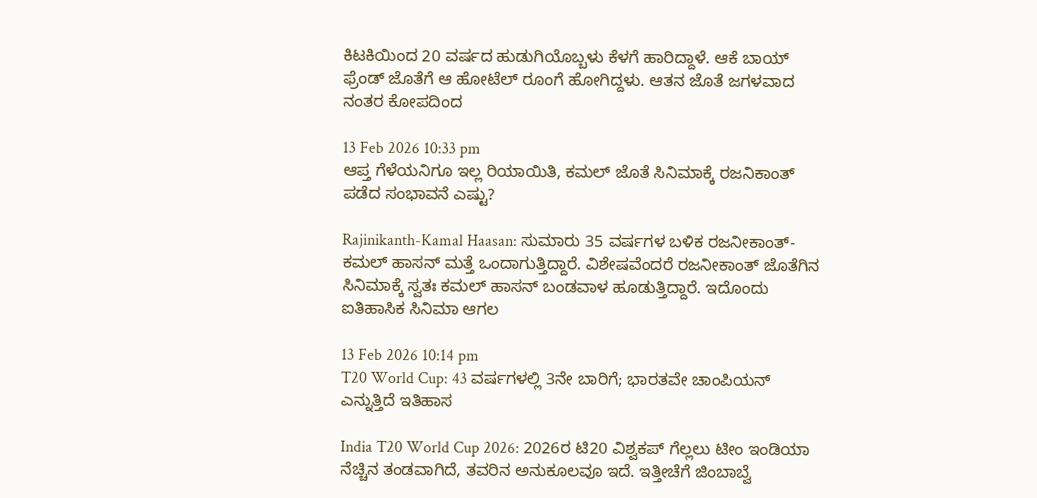ಕಿಟಕಿಯಿಂದ 20 ವರ್ಷದ ಹುಡುಗಿಯೊಬ್ಬಳು ಕೆಳಗೆ ಹಾರಿದ್ದಾಳೆ. ಆಕೆ ಬಾಯ್ ಫ್ರೆಂಡ್ ಜೊತೆಗೆ ಆ ಹೋಟೆಲ್ ರೂಂಗೆ ಹೋಗಿದ್ದಳು. ಆತನ ಜೊತೆ ಜಗಳವಾದ ನಂತರ ಕೋಪದಿಂದ

13 Feb 2026 10:33 pm
ಆಪ್ತ ಗೆಳೆಯನಿಗೂ ಇಲ್ಲ ರಿಯಾಯಿತಿ, ಕಮಲ್ ಜೊತೆ ಸಿನಿಮಾಕ್ಕೆ ರಜನಿಕಾಂತ್ ಪಡೆದ ಸಂಭಾವನೆ ಎಷ್ಟು?

Rajinikanth-Kamal Haasan: ಸುಮಾರು 35 ವರ್ಷಗಳ ಬಳಿಕ ರಜನೀಕಾಂತ್-ಕಮಲ್ ಹಾಸನ್ ಮತ್ತೆ ಒಂದಾಗುತ್ತಿದ್ದಾರೆ. ವಿಶೇಷವೆಂದರೆ ರಜನೀಕಾಂತ್ ಜೊತೆಗಿನ ಸಿನಿಮಾಕ್ಕೆ ಸ್ವತಃ ಕಮಲ್ ಹಾಸನ್ ಬಂಡವಾಳ ಹೂಡುತ್ತಿದ್ದಾರೆ. ಇದೊಂದು ಐತಿಹಾಸಿಕ ಸಿನಿಮಾ ಆಗಲ

13 Feb 2026 10:14 pm
T20 World Cup: 43 ವರ್ಷಗಳಲ್ಲಿ 3ನೇ ಬಾರಿಗೆ; ಭಾರತವೇ ಚಾಂಪಿಯನ್ ಎನ್ನುತ್ತಿದೆ ಇತಿಹಾಸ

India T20 World Cup 2026: 2026ರ ಟಿ20 ವಿಶ್ವಕಪ್ ಗೆಲ್ಲಲು ಟೀಂ ಇಂಡಿಯಾ ನೆಚ್ಚಿನ ತಂಡವಾಗಿದೆ, ತವರಿನ ಅನುಕೂಲವೂ ಇದೆ. ಇತ್ತೀಚೆಗೆ ಜಿಂಬಾಬ್ವೆ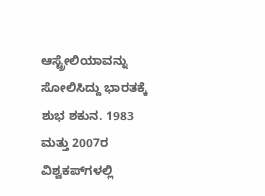ಆಸ್ಟ್ರೇಲಿಯಾವನ್ನು ಸೋಲಿಸಿದ್ದು ಭಾರತಕ್ಕೆ ಶುಭ ಶಕುನ. 1983 ಮತ್ತು 2007ರ ವಿಶ್ವಕಪ್‌ಗಳಲ್ಲಿ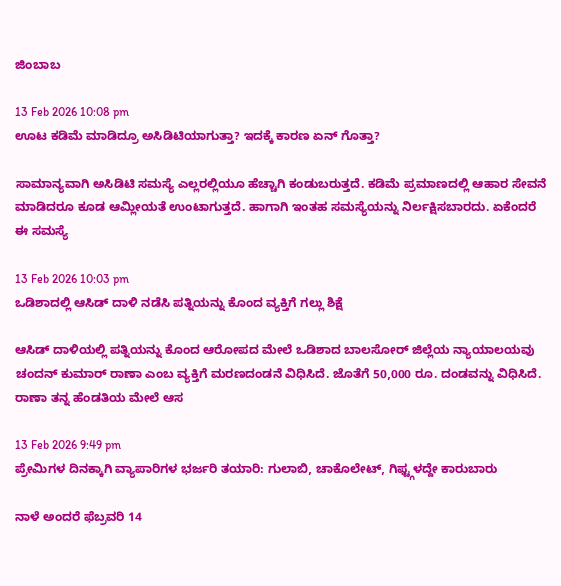ಜಿಂಬಾಬ

13 Feb 2026 10:08 pm
ಊಟ ಕಡಿಮೆ ಮಾಡಿದ್ರೂ ಅಸಿಡಿಟಿಯಾಗುತ್ತಾ? ಇದಕ್ಕೆ ಕಾರಣ ಏನ್ ಗೊತ್ತಾ?

ಸಾಮಾನ್ಯವಾಗಿ ಅಸಿಡಿಟಿ ಸಮಸ್ಯೆ ಎಲ್ಲರಲ್ಲಿಯೂ ಹೆಚ್ಚಾಗಿ ಕಂಡುಬರುತ್ತದೆ. ಕಡಿಮೆ ಪ್ರಮಾಣದಲ್ಲಿ ಆಹಾರ ಸೇವನೆ ಮಾಡಿದರೂ ಕೂಡ ಆಮ್ಲೀಯತೆ ಉಂಟಾಗುತ್ತದೆ. ಹಾಗಾಗಿ ಇಂತಹ ಸಮಸ್ಯೆಯನ್ನು ನಿರ್ಲಕ್ಷಿಸಬಾರದು. ಏಕೆಂದರೆ ಈ ಸಮಸ್ಯೆ

13 Feb 2026 10:03 pm
ಒಡಿಶಾದಲ್ಲಿ ಆಸಿಡ್ ದಾಳಿ ನಡೆಸಿ ಪತ್ನಿಯನ್ನು ಕೊಂದ ವ್ಯಕ್ತಿಗೆ ಗಲ್ಲು ಶಿಕ್ಷೆ

ಆಸಿಡ್ ದಾಳಿಯಲ್ಲಿ ಪತ್ನಿಯನ್ನು ಕೊಂದ ಆರೋಪದ ಮೇಲೆ ಒಡಿಶಾದ ಬಾಲಸೋರ್ ಜಿಲ್ಲೆಯ ನ್ಯಾಯಾಲಯವು ಚಂದನ್ ಕುಮಾರ್ ರಾಣಾ ಎಂಬ ವ್ಯಕ್ತಿಗೆ ಮರಣದಂಡನೆ ವಿಧಿಸಿದೆ. ಜೊತೆಗೆ 50,000 ರೂ. ದಂಡವನ್ನು ವಿಧಿಸಿದೆ. ರಾಣಾ ತನ್ನ ಹೆಂಡತಿಯ ಮೇಲೆ ಆಸ

13 Feb 2026 9:49 pm
ಪ್ರೇಮಿಗಳ ದಿನಕ್ಕಾಗಿ ವ್ಯಾಪಾರಿಗಳ ಭರ್ಜರಿ ತಯಾರಿ: ಗುಲಾಬಿ, ಚಾಕೊಲೇಟ್, ಗಿಫ್ಟ್ಗಳದ್ದೇ ಕಾರುಬಾರು

ನಾಳೆ ಅಂದರೆ ಫೆಬ್ರವರಿ 14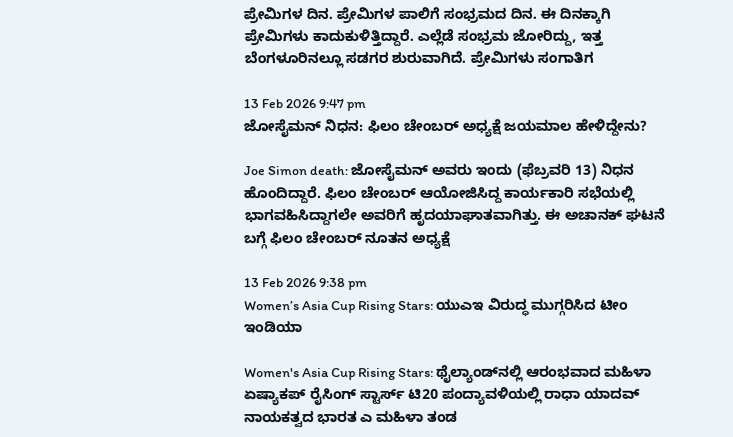ಪ್ರೇಮಿಗಳ ದಿನ. ಪ್ರೇಮಿಗಳ ಪಾಲಿಗೆ ಸಂಭ್ರಮದ ದಿನ. ಈ ದಿನಕ್ಕಾಗಿ ಪ್ರೇಮಿಗಳು ಕಾದುಕುಳಿತ್ತಿದ್ದಾರೆ. ಎಲ್ಲೆಡೆ ಸಂಭ್ರಮ ಜೋರಿದ್ದು, ಇತ್ತ ಬೆಂಗಳೂರಿನಲ್ಲೂ ಸಡಗರ ಶುರುವಾಗಿದೆ. ಪ್ರೇಮಿಗಳು ಸಂಗಾತಿಗ

13 Feb 2026 9:47 pm
ಜೋಸೈಮನ್ ನಿಧನ: ಫಿಲಂ ಚೇಂಬರ್ ಅಧ್ಯಕ್ಷೆ ಜಯಮಾಲ ಹೇಳಿದ್ದೇನು?

Joe Simon death: ಜೋಸೈಮನ್ ಅವರು ಇಂದು (ಫೆಬ್ರವರಿ 13) ನಿಧನ ಹೊಂದಿದ್ದಾರೆ. ಫಿಲಂ ಚೇಂಬರ್ ಆಯೋಜಿಸಿದ್ದ ಕಾರ್ಯಕಾರಿ ಸಭೆಯಲ್ಲಿ ಭಾಗವಹಿಸಿದ್ದಾಗಲೇ ಅವರಿಗೆ ಹೃದಯಾಘಾತವಾಗಿತ್ತು. ಈ ಅಚಾನಕ್ ಘಟನೆ ಬಗ್ಗೆ ಫಿಲಂ ಚೇಂಬರ್ ನೂತನ ಅಧ್ಯಕ್ಷೆ

13 Feb 2026 9:38 pm
Women’s Asia Cup Rising Stars: ಯುಎಇ ವಿರುದ್ಧ ಮುಗ್ಗರಿಸಿದ ಟೀಂ ಇಂಡಿಯಾ

Women's Asia Cup Rising Stars: ಥೈಲ್ಯಾಂಡ್‌ನಲ್ಲಿ ಆರಂಭವಾದ ಮಹಿಳಾ ಏಷ್ಯಾಕಪ್ ರೈಸಿಂಗ್ ಸ್ಟಾರ್ಸ್ ಟಿ20 ಪಂದ್ಯಾವಳಿಯಲ್ಲಿ ರಾಧಾ ಯಾದವ್ ನಾಯಕತ್ವದ ಭಾರತ ಎ ಮಹಿಳಾ ತಂಡ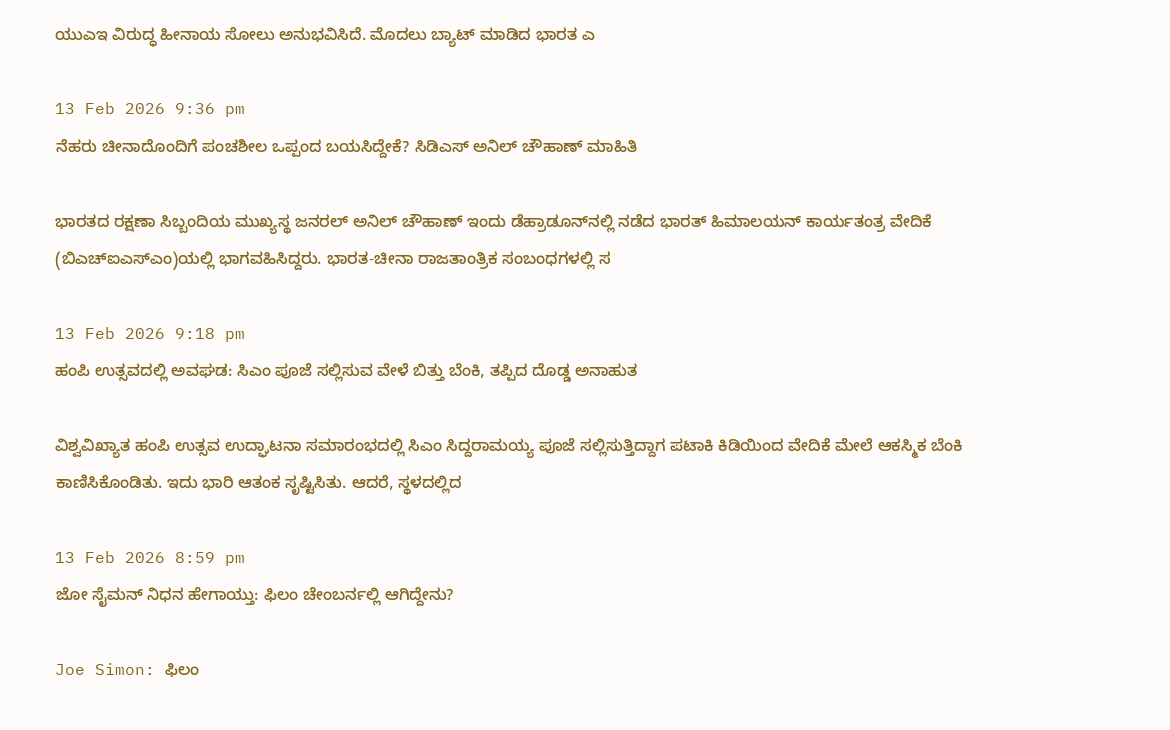ಯುಎಇ ವಿರುದ್ಧ ಹೀನಾಯ ಸೋಲು ಅನುಭವಿಸಿದೆ. ಮೊದಲು ಬ್ಯಾಟ್ ಮಾಡಿದ ಭಾರತ ಎ

13 Feb 2026 9:36 pm
ನೆಹರು ಚೀನಾದೊಂದಿಗೆ ಪಂಚಶೀಲ ಒಪ್ಪಂದ ಬಯಸಿದ್ದೇಕೆ? ಸಿಡಿಎಸ್ ಅನಿಲ್ ಚೌಹಾಣ್ ಮಾಹಿತಿ

ಭಾರತದ ರಕ್ಷಣಾ ಸಿಬ್ಬಂದಿಯ ಮುಖ್ಯಸ್ಥ ಜನರಲ್ ಅನಿಲ್ ಚೌಹಾಣ್ ಇಂದು ಡೆಹ್ರಾಡೂನ್‌ನಲ್ಲಿ ನಡೆದ ಭಾರತ್ ಹಿಮಾಲಯನ್ ಕಾರ್ಯತಂತ್ರ ವೇದಿಕೆ (ಬಿಎಚ್‌ಐಎಸ್‌ಎಂ)ಯಲ್ಲಿ ಭಾಗವಹಿಸಿದ್ದರು. ಭಾರತ-ಚೀನಾ ರಾಜತಾಂತ್ರಿಕ ಸಂಬಂಧಗಳಲ್ಲಿ ಸ

13 Feb 2026 9:18 pm
ಹಂಪಿ ಉತ್ಸವದಲ್ಲಿ ಅವಘಡ: ಸಿಎಂ ಪೂಜೆ ಸಲ್ಲಿಸುವ ವೇಳೆ ಬಿತ್ತು ಬೆಂಕಿ, ತಪ್ಪಿದ ದೊಡ್ಡ ಅನಾಹುತ

ವಿಶ್ವವಿಖ್ಯಾತ ಹಂಪಿ ಉತ್ಸವ ಉದ್ಘಾಟನಾ ಸಮಾರಂಭದಲ್ಲಿ ಸಿಎಂ ಸಿದ್ದರಾಮಯ್ಯ ಪೂಜೆ ಸಲ್ಲಿಸುತ್ತಿದ್ದಾಗ ಪಟಾಕಿ ಕಿಡಿಯಿಂದ ವೇದಿಕೆ ಮೇಲೆ ಆಕಸ್ಮಿಕ ಬೆಂಕಿ ಕಾಣಿಸಿಕೊಂಡಿತು. ಇದು ಭಾರಿ ಆತಂಕ ಸೃಷ್ಟಿಸಿತು. ಆದರೆ, ಸ್ಥಳದಲ್ಲಿದ

13 Feb 2026 8:59 pm
ಜೋ ಸೈಮನ್ ನಿಧನ ಹೇಗಾಯ್ತು: ಫಿಲಂ ಚೇಂಬರ್ನಲ್ಲಿ ಆಗಿದ್ದೇನು?

Joe Simon: ಫಿಲಂ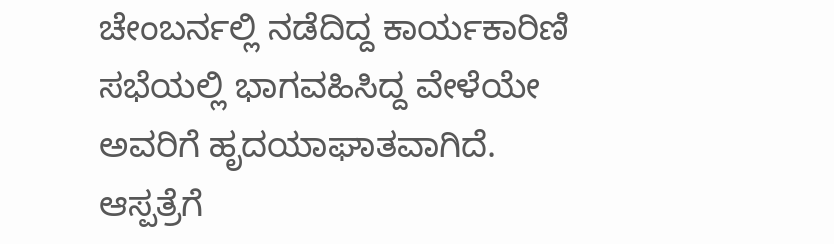ಚೇಂಬರ್ನಲ್ಲಿ ನಡೆದಿದ್ದ ಕಾರ್ಯಕಾರಿಣಿ ಸಭೆಯಲ್ಲಿ ಭಾಗವಹಿಸಿದ್ದ ವೇಳೆಯೇ ಅವರಿಗೆ ಹೃದಯಾಘಾತವಾಗಿದೆ. ಆಸ್ಪತ್ರೆಗೆ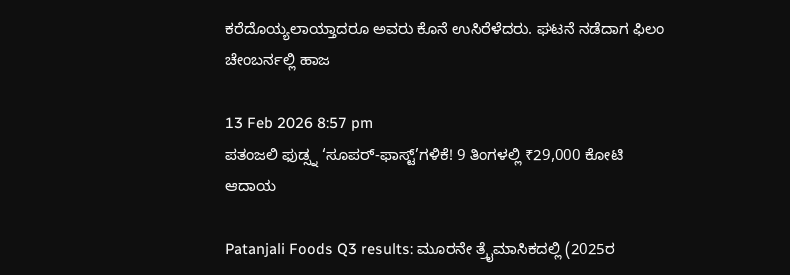ಕರೆದೊಯ್ಯಲಾಯ್ತಾದರೂ ಅವರು ಕೊನೆ ಉಸಿರೆಳೆದರು. ಘಟನೆ ನಡೆದಾಗ ಫಿಲಂ ಚೇಂಬರ್ನಲ್ಲಿ ಹಾಜ

13 Feb 2026 8:57 pm
ಪತಂಜಲಿ ಫುಡ್ಸ್ನ ‘ಸೂಪರ್-ಫಾಸ್ಟ್’ಗಳಿಕೆ! 9 ತಿಂಗಳಲ್ಲಿ ₹29,000 ಕೋಟಿ ಆದಾಯ

Patanjali Foods Q3 results: ಮೂರನೇ ತ್ರೈಮಾಸಿಕದಲ್ಲಿ (2025ರ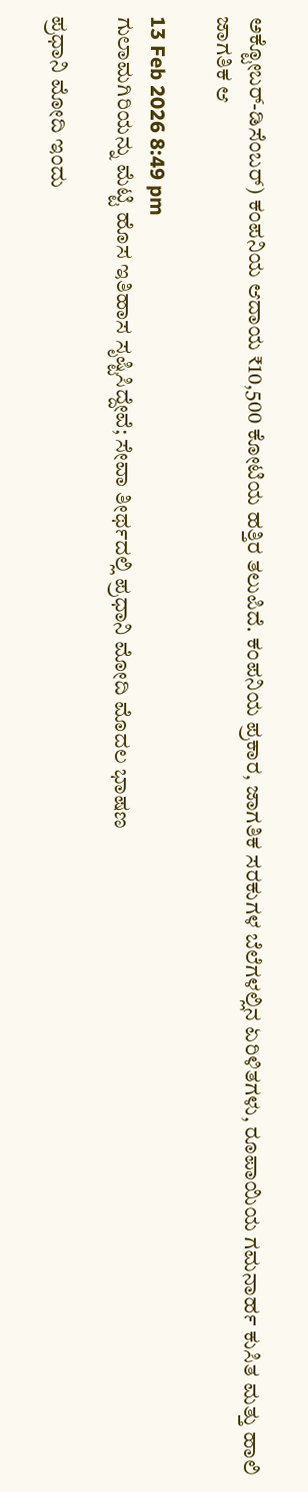ಅಕ್ಟೋಬರ್-ಡಿಸೆಂಬರ್) ಕಂಪನಿಯ ಆದಾಯ ₹10,500 ಕೋಟಿಯ ಹತ್ತಿರ ತಲುಪಿದೆ. ಕಂಪನಿಯ ಪ್ರಕಾರ, ಜಾಗತಿಕ ಸರಕುಗಳ ಬೆಲೆಗಳಲ್ಲಿನ ಏರಿಳಿತಗಳು, ರೂಪಾಯಿಯ ಗಮನಾರ್ಹ ಕುಸಿತ ಮತ್ತು ಹಾಲಿ ಜಾಗತಿಕ ಆ

13 Feb 2026 8:49 pm
ಗುಲಾಮಗಿರಿಯನ್ನು ಮೆಟ್ಟಿ ಹೊಸ ಇತಿಹಾಸ ಸೃಷ್ಟಿಸಿದ್ದೇವೆ; ಸೇವಾ ತೀರ್ಥದಲ್ಲಿ ಪ್ರಧಾನಿ ಮೋದಿ ಮೊದಲ ಭಾಷಣ

ಪ್ರಧಾನಿ ಮೋದಿ ಇಂದು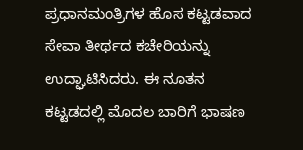ಪ್ರಧಾನಮಂತ್ರಿಗಳ ಹೊಸ ಕಟ್ಟಡವಾದ ಸೇವಾ ತೀರ್ಥದ ಕಚೇರಿಯನ್ನು ಉದ್ಘಾಟಿಸಿದರು. ಈ ನೂತನ ಕಟ್ಟಡದಲ್ಲಿ ಮೊದಲ ಬಾರಿಗೆ ಭಾಷಣ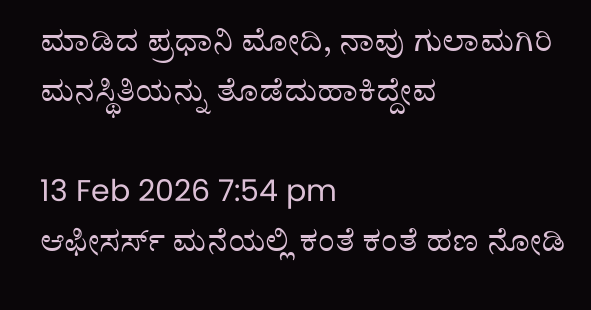ಮಾಡಿದ ಪ್ರಧಾನಿ ಮೋದಿ, ನಾವು ಗುಲಾಮಗಿರಿ ಮನಸ್ಥಿತಿಯನ್ನು ತೊಡೆದುಹಾಕಿದ್ದೇವ

13 Feb 2026 7:54 pm
ಆಫೀಸರ್ಸ್ ಮನೆಯಲ್ಲಿ ಕಂತೆ ಕಂತೆ ಹಣ ನೋಡಿ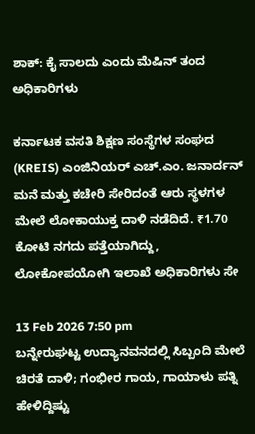ಶಾಕ್: ಕೈ ಸಾಲದು ಎಂದು ಮೆಷಿನ್ ತಂದ ಅಧಿಕಾರಿಗಳು

ಕರ್ನಾಟಕ ವಸತಿ ಶಿಕ್ಷಣ ಸಂಸ್ಥೆಗಳ ಸಂಘದ (KREIS) ಎಂಜಿನಿಯರ್ ಎಚ್.ಎಂ. ಜನಾರ್ದನ್ ಮನೆ ಮತ್ತು ಕಚೇರಿ ಸೇರಿದಂತೆ ಆರು ಸ್ಥಳಗಳ ಮೇಲೆ ಲೋಕಾಯುಕ್ತ ದಾಳಿ ನಡೆದಿದೆ. ₹1.70 ಕೋಟಿ ನಗದು ಪತ್ತೆಯಾಗಿದ್ದು, ಲೋಕೋಪಯೋಗಿ ಇಲಾಖೆ ಅಧಿಕಾರಿಗಳು ಸೇ

13 Feb 2026 7:50 pm
ಬನ್ನೇರುಘಟ್ಟ ಉದ್ಯಾನವನದಲ್ಲಿ ಸಿಬ್ಬಂದಿ ಮೇಲೆ ಚಿರತೆ ದಾಳಿ; ಗಂಭೀರ ಗಾಯ, ಗಾಯಾಳು ಪತ್ನಿ ಹೇಳಿದ್ದಿಷ್ಟು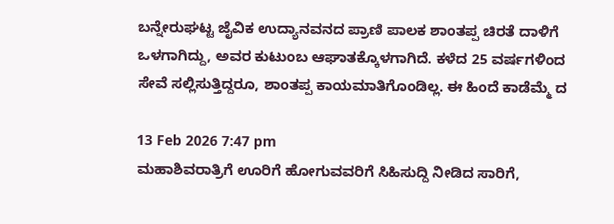ಬನ್ನೇರುಘಟ್ಟ ಜೈವಿಕ ಉದ್ಯಾನವನದ ಪ್ರಾಣಿ ಪಾಲಕ ಶಾಂತಪ್ಪ ಚಿರತೆ ದಾಳಿಗೆ ಒಳಗಾಗಿದ್ದು, ಅವರ ಕುಟುಂಬ ಆಘಾತಕ್ಕೊಳಗಾಗಿದೆ. ಕಳೆದ 25 ವರ್ಷಗಳಿಂದ ಸೇವೆ ಸಲ್ಲಿಸುತ್ತಿದ್ದರೂ, ಶಾಂತಪ್ಪ ಕಾಯಮಾತಿಗೊಂಡಿಲ್ಲ. ಈ ಹಿಂದೆ ಕಾಡೆಮ್ಮೆ ದ

13 Feb 2026 7:47 pm
ಮಹಾಶಿವರಾತ್ರಿಗೆ ಊರಿಗೆ ಹೋಗುವವರಿಗೆ ಸಿಹಿಸುದ್ದಿ ನೀಡಿದ ಸಾರಿಗೆ,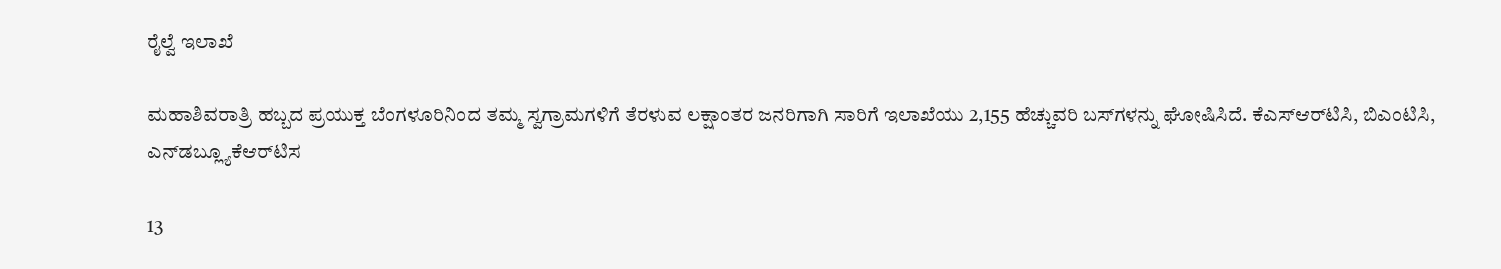ರೈಲ್ವೆ ಇಲಾಖೆ

ಮಹಾಶಿವರಾತ್ರಿ ಹಬ್ಬದ ಪ್ರಯುಕ್ತ ಬೆಂಗಳೂರಿನಿಂದ ತಮ್ಮ ಸ್ವಗ್ರಾಮಗಳಿಗೆ ತೆರಳುವ ಲಕ್ಷಾಂತರ ಜನರಿಗಾಗಿ ಸಾರಿಗೆ ಇಲಾಖೆಯು 2,155 ಹೆಚ್ಚುವರಿ ಬಸ್‌ಗಳನ್ನು ಘೋಷಿಸಿದೆ. ಕೆಎಸ್‌ಆರ್‌ಟಿಸಿ, ಬಿಎಂಟಿಸಿ, ಎನ್‌ಡಬ್ಲ್ಯೂಕೆಆರ್‌ಟಿಸ

13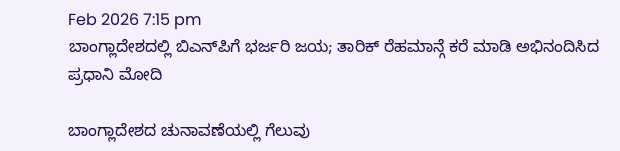Feb 2026 7:15 pm
ಬಾಂಗ್ಲಾದೇಶದಲ್ಲಿ ಬಿಎನ್‌ಪಿಗೆ ಭರ್ಜರಿ ಜಯ; ತಾರಿಕ್ ರೆಹಮಾನ್ಗೆ ಕರೆ ಮಾಡಿ ಅಭಿನಂದಿಸಿದ ಪ್ರಧಾನಿ ಮೋದಿ

ಬಾಂಗ್ಲಾದೇಶದ ಚುನಾವಣೆಯಲ್ಲಿ ಗೆಲುವು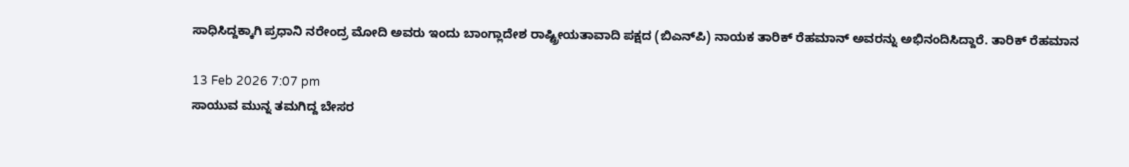ಸಾಧಿಸಿದ್ದಕ್ಕಾಗಿ ಪ್ರಧಾನಿ ನರೇಂದ್ರ ಮೋದಿ ಅವರು ಇಂದು ಬಾಂಗ್ಲಾದೇಶ ರಾಷ್ಟ್ರೀಯತಾವಾದಿ ಪಕ್ಷದ (ಬಿಎನ್‌ಪಿ) ನಾಯಕ ತಾರಿಕ್ ರೆಹಮಾನ್ ಅವರನ್ನು ಅಭಿನಂದಿಸಿದ್ದಾರೆ. ತಾರಿಕ್ ರೆಹಮಾನ

13 Feb 2026 7:07 pm
ಸಾಯುವ ಮುನ್ನ ತಮಗಿದ್ದ ಬೇಸರ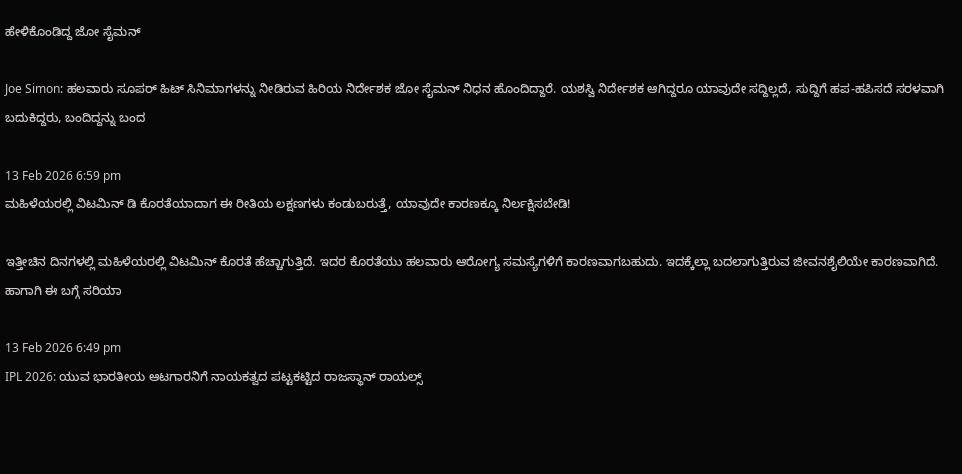ಹೇಳಿಕೊಂಡಿದ್ದ ಜೋ ಸೈಮನ್

Joe Simon: ಹಲವಾರು ಸೂಪರ್ ಹಿಟ್ ಸಿನಿಮಾಗಳನ್ನು ನೀಡಿರುವ ಹಿರಿಯ ನಿರ್ದೇಶಕ ಜೋ ಸೈಮನ್ ನಿಧನ ಹೊಂದಿದ್ದಾರೆ. ಯಶಸ್ವಿ ನಿರ್ದೇಶಕ ಆಗಿದ್ದರೂ ಯಾವುದೇ ಸದ್ದಿಲ್ಲದೆ, ಸುದ್ದಿಗೆ ಹಪ-ಹಪಿಸದೆ ಸರಳವಾಗಿ ಬದುಕಿದ್ದರು, ಬಂದಿದ್ದನ್ನು ಬಂದ

13 Feb 2026 6:59 pm
ಮಹಿಳೆಯರಲ್ಲಿ ವಿಟಮಿನ್ ಡಿ ಕೊರತೆಯಾದಾಗ ಈ ರೀತಿಯ ಲಕ್ಷಣಗಳು ಕಂಡುಬರುತ್ತೆ, ಯಾವುದೇ ಕಾರಣಕ್ಕೂ ನಿರ್ಲಕ್ಷಿಸಬೇಡಿ!

ಇತ್ತೀಚಿನ ದಿನಗಳಲ್ಲಿ ಮಹಿಳೆಯರಲ್ಲಿ ವಿಟಮಿನ್ ಕೊರತೆ ಹೆಚ್ಚಾಗುತ್ತಿದೆ. ಇದರ ಕೊರತೆಯು ಹಲವಾರು ಆರೋಗ್ಯ ಸಮಸ್ಯೆಗಳಿಗೆ ಕಾರಣವಾಗಬಹುದು. ಇದಕ್ಕೆಲ್ಲಾ ಬದಲಾಗುತ್ತಿರುವ ಜೀವನಶೈಲಿಯೇ ಕಾರಣವಾಗಿದೆ. ಹಾಗಾಗಿ ಈ ಬಗ್ಗೆ ಸರಿಯಾ

13 Feb 2026 6:49 pm
IPL 2026: ಯುವ ಭಾರತೀಯ ಆಟಗಾರನಿಗೆ ನಾಯಕತ್ವದ ಪಟ್ಟಕಟ್ಟಿದ ರಾಜಸ್ಥಾನ್ ರಾಯಲ್ಸ್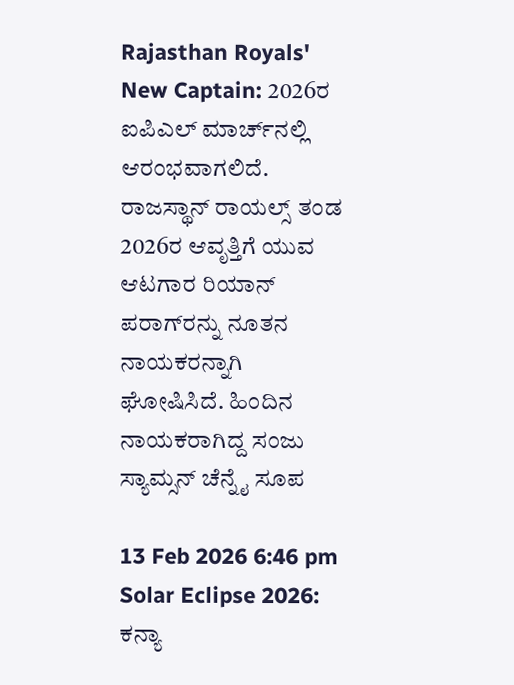Rajasthan Royals' New Captain: 2026ರ ಐಪಿಎಲ್ ಮಾರ್ಚ್‌ನಲ್ಲಿ ಆರಂಭವಾಗಲಿದೆ. ರಾಜಸ್ಥಾನ್ ರಾಯಲ್ಸ್ ತಂಡ 2026ರ ಆವೃತ್ತಿಗೆ ಯುವ ಆಟಗಾರ ರಿಯಾನ್ ಪರಾಗ್‌ರನ್ನು ನೂತನ ನಾಯಕರನ್ನಾಗಿ ಘೋಷಿಸಿದೆ. ಹಿಂದಿನ ನಾಯಕರಾಗಿದ್ದ ಸಂಜು ಸ್ಯಾಮ್ಸನ್ ಚೆನ್ನೈ ಸೂಪ

13 Feb 2026 6:46 pm
Solar Eclipse 2026: ಕನ್ಯಾ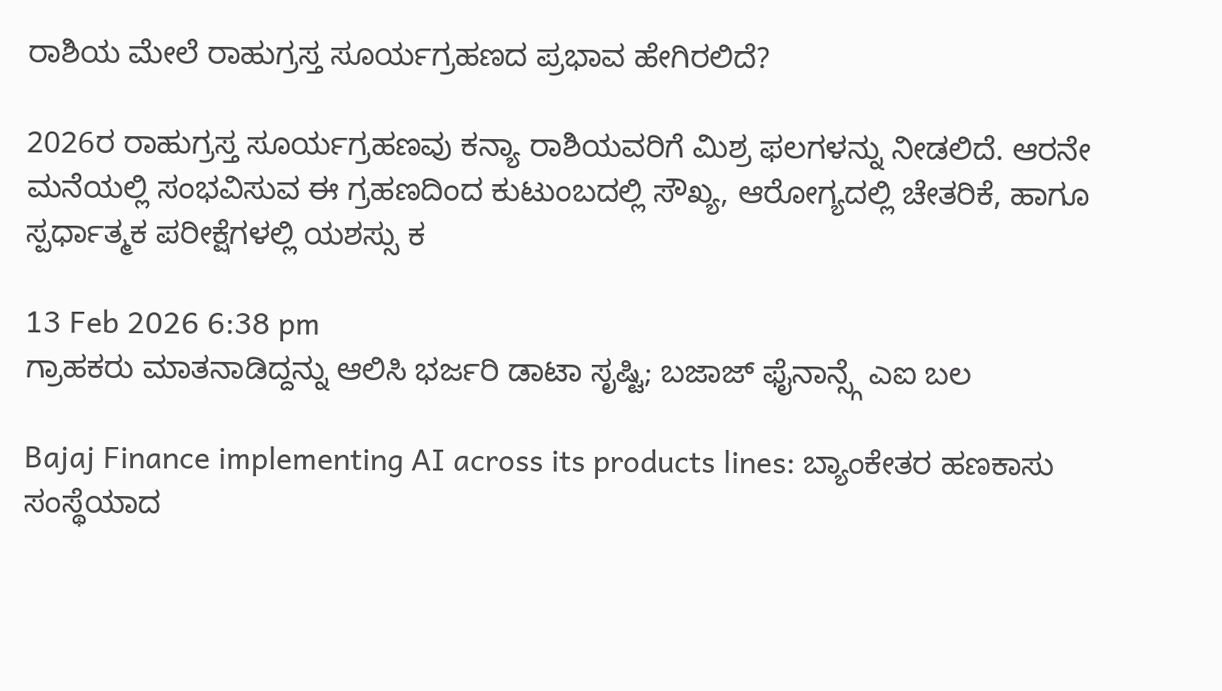ರಾಶಿಯ ಮೇಲೆ ರಾಹುಗ್ರಸ್ತ ಸೂರ್ಯಗ್ರಹಣದ ಪ್ರಭಾವ ಹೇಗಿರಲಿದೆ?

2026ರ ರಾಹುಗ್ರಸ್ತ ಸೂರ್ಯಗ್ರಹಣವು ಕನ್ಯಾ ರಾಶಿಯವರಿಗೆ ಮಿಶ್ರ ಫಲಗಳನ್ನು ನೀಡಲಿದೆ. ಆರನೇ ಮನೆಯಲ್ಲಿ ಸಂಭವಿಸುವ ಈ ಗ್ರಹಣದಿಂದ ಕುಟುಂಬದಲ್ಲಿ ಸೌಖ್ಯ, ಆರೋಗ್ಯದಲ್ಲಿ ಚೇತರಿಕೆ, ಹಾಗೂ ಸ್ಪರ್ಧಾತ್ಮಕ ಪರೀಕ್ಷೆಗಳಲ್ಲಿ ಯಶಸ್ಸು ಕ

13 Feb 2026 6:38 pm
ಗ್ರಾಹಕರು ಮಾತನಾಡಿದ್ದನ್ನು ಆಲಿಸಿ ಭರ್ಜರಿ ಡಾಟಾ ಸೃಷ್ಟಿ; ಬಜಾಜ್ ಫೈನಾನ್ಸ್ಗೆ ಎಐ ಬಲ

Bajaj Finance implementing AI across its products lines: ಬ್ಯಾಂಕೇತರ ಹಣಕಾಸು ಸಂಸ್ಥೆಯಾದ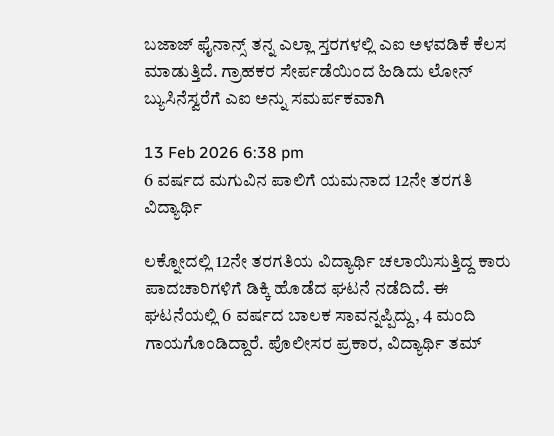ಬಜಾಜ್ ಫೈನಾನ್ಸ್ ತನ್ನ ಎಲ್ಲಾ ಸ್ತರಗಳಲ್ಲಿ ಎಐ ಅಳವಡಿಕೆ ಕೆಲಸ ಮಾಡುತ್ತಿದೆ. ಗ್ರಾಹಕರ ಸೇರ್ಪಡೆಯಿಂದ ಹಿಡಿದು ಲೋನ್ ಬ್ಯುಸಿನೆಸ್ವರೆಗೆ ಎಐ ಅನ್ನು ಸಮರ್ಪಕವಾಗಿ

13 Feb 2026 6:38 pm
6 ವರ್ಷದ ಮಗುವಿನ ಪಾಲಿಗೆ ಯಮನಾದ 12ನೇ ತರಗತಿ ವಿದ್ಯಾರ್ಥಿ

ಲಕ್ನೋದಲ್ಲಿ 12ನೇ ತರಗತಿಯ ವಿದ್ಯಾರ್ಥಿ ಚಲಾಯಿಸುತ್ತಿದ್ದ ಕಾರು ಪಾದಚಾರಿಗಳಿಗೆ ಡಿಕ್ಕಿ ಹೊಡೆದ ಘಟನೆ ನಡೆದಿದೆ. ಈ ಘಟನೆಯಲ್ಲಿ 6 ವರ್ಷದ ಬಾಲಕ ಸಾವನ್ನಪ್ಪಿದ್ದು, 4 ಮಂದಿ ಗಾಯಗೊಂಡಿದ್ದಾರೆ. ಪೊಲೀಸರ ಪ್ರಕಾರ, ವಿದ್ಯಾರ್ಥಿ ತಮ್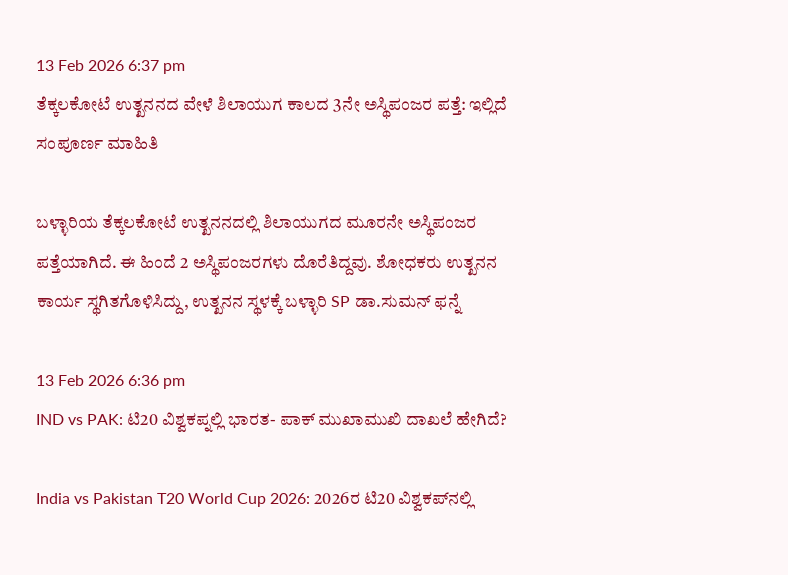13 Feb 2026 6:37 pm
ತೆಕ್ಕಲಕೋಟೆ ಉತ್ಖನನದ ವೇಳೆ ಶಿಲಾಯುಗ ಕಾಲದ 3ನೇ ಅಸ್ಥಿಪಂಜರ ಪತ್ತೆ: ಇಲ್ಲಿದೆ ಸಂಪೂರ್ಣ ಮಾಹಿತಿ

ಬಳ್ಳಾರಿಯ ತೆಕ್ಕಲಕೋಟೆ ಉತ್ಖನನದಲ್ಲಿ ಶಿಲಾಯುಗದ ಮೂರನೇ ಅಸ್ಥಿಪಂಜರ ಪತ್ತೆಯಾಗಿದೆ. ಈ ಹಿಂದೆ 2 ಅಸ್ಥಿಪಂಜರಗಳು ದೊರೆತಿದ್ದವು. ಶೋಧಕರು ಉತ್ಖನನ ಕಾರ್ಯ ಸ್ಥಗಿತಗೊಳಿಸಿದ್ದು, ಉತ್ಖನನ ಸ್ಥಳಕ್ಕೆ ಬಳ್ಳಾರಿ SP ಡಾ.ಸುಮನ್ ಫನ್ನೆ

13 Feb 2026 6:36 pm
IND vs PAK: ಟಿ20 ವಿಶ್ವಕಪ್ನಲ್ಲಿ ಭಾರತ- ಪಾಕ್ ಮುಖಾಮುಖಿ ದಾಖಲೆ ಹೇಗಿದೆ?

India vs Pakistan T20 World Cup 2026: 2026ರ ಟಿ20 ವಿಶ್ವಕಪ್‌ನಲ್ಲಿ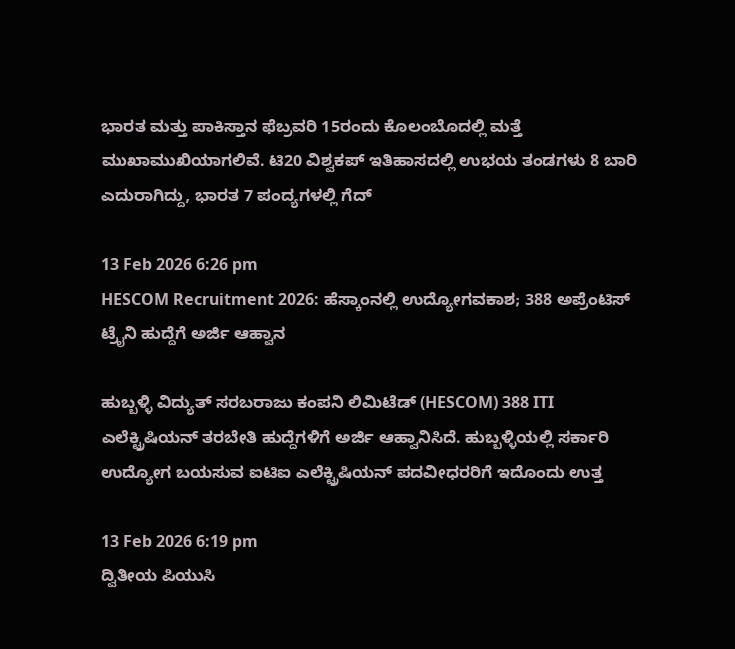ಭಾರತ ಮತ್ತು ಪಾಕಿಸ್ತಾನ ಫೆಬ್ರವರಿ 15ರಂದು ಕೊಲಂಬೊದಲ್ಲಿ ಮತ್ತೆ ಮುಖಾಮುಖಿಯಾಗಲಿವೆ. ಟಿ20 ವಿಶ್ವಕಪ್ ಇತಿಹಾಸದಲ್ಲಿ ಉಭಯ ತಂಡಗಳು 8 ಬಾರಿ ಎದುರಾಗಿದ್ದು, ಭಾರತ 7 ಪಂದ್ಯಗಳಲ್ಲಿ ಗೆದ್

13 Feb 2026 6:26 pm
HESCOM Recruitment 2026: ಹೆಸ್ಕಾಂನಲ್ಲಿ ಉದ್ಯೋಗವಕಾಶ; 388 ಅಪ್ರೆಂಟಿಸ್‌ ಟ್ರೈನಿ ಹುದ್ದೆಗೆ ಅರ್ಜಿ ಆಹ್ವಾನ

ಹುಬ್ಬಳ್ಳಿ ವಿದ್ಯುತ್ ಸರಬರಾಜು ಕಂಪನಿ ಲಿಮಿಟೆಡ್ (HESCOM) 388 ITI ಎಲೆಕ್ಟ್ರಿಷಿಯನ್ ತರಬೇತಿ ಹುದ್ದೆಗಳಿಗೆ ಅರ್ಜಿ ಆಹ್ವಾನಿಸಿದೆ. ಹುಬ್ಬಳ್ಳಿಯಲ್ಲಿ ಸರ್ಕಾರಿ ಉದ್ಯೋಗ ಬಯಸುವ ಐಟಿಐ ಎಲೆಕ್ಟ್ರಿಷಿಯನ್ ಪದವೀಧರರಿಗೆ ಇದೊಂದು ಉತ್ತ

13 Feb 2026 6:19 pm
ದ್ವಿತೀಯ ಪಿಯುಸಿ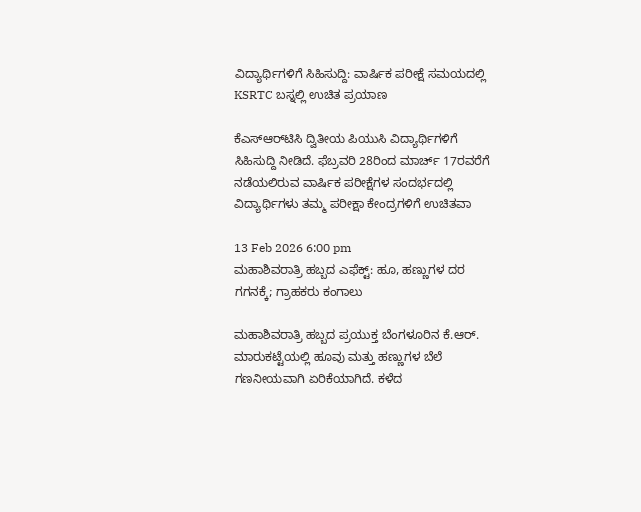ವಿದ್ಯಾರ್ಥಿಗಳಿಗೆ ಸಿಹಿಸುದ್ದಿ: ವಾರ್ಷಿಕ ಪರೀಕ್ಷೆ ಸಮಯದಲ್ಲಿ KSRTC ಬಸ್ನಲ್ಲಿ ಉಚಿತ ಪ್ರಯಾಣ

ಕೆಎಸ್‌ಆರ್‌ಟಿಸಿ ದ್ವಿತೀಯ ಪಿಯುಸಿ ವಿದ್ಯಾರ್ಥಿಗಳಿಗೆ ಸಿಹಿಸುದ್ದಿ ನೀಡಿದೆ. ಫೆಬ್ರವರಿ 28ರಿಂದ ಮಾರ್ಚ್ 17ರವರೆಗೆ ನಡೆಯಲಿರುವ ವಾರ್ಷಿಕ ಪರೀಕ್ಷೆಗಳ ಸಂದರ್ಭದಲ್ಲಿ ವಿದ್ಯಾರ್ಥಿಗಳು ತಮ್ಮ ಪರೀಕ್ಷಾ ಕೇಂದ್ರಗಳಿಗೆ ಉಚಿತವಾ

13 Feb 2026 6:00 pm
ಮಹಾಶಿವರಾತ್ರಿ ಹಬ್ಬದ ಎಫೆಕ್ಟ್: ಹೂ, ಹಣ್ಣುಗಳ ದರ ಗಗನಕ್ಕೆ; ಗ್ರಾಹಕರು ಕಂಗಾಲು

ಮಹಾಶಿವರಾತ್ರಿ ಹಬ್ಬದ ಪ್ರಯುಕ್ತ ಬೆಂಗಳೂರಿನ ಕೆ.ಆರ್. ಮಾರುಕಟ್ಟೆಯಲ್ಲಿ ಹೂವು ಮತ್ತು ಹಣ್ಣುಗಳ ಬೆಲೆ ಗಣನೀಯವಾಗಿ ಏರಿಕೆಯಾಗಿದೆ. ಕಳೆದ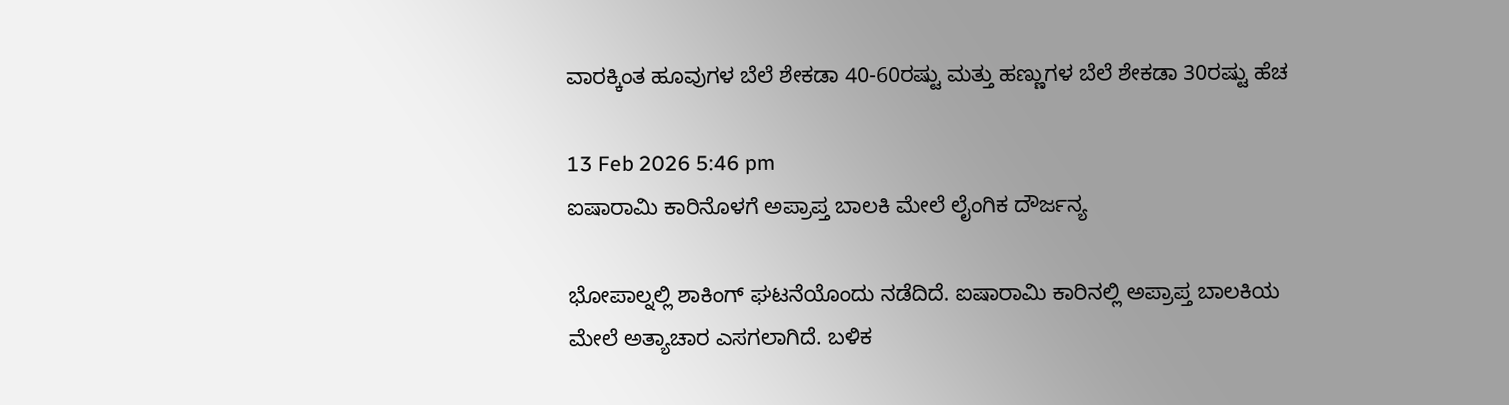ವಾರಕ್ಕಿಂತ ಹೂವುಗಳ ಬೆಲೆ ಶೇಕಡಾ 40-60ರಷ್ಟು ಮತ್ತು ಹಣ್ಣುಗಳ ಬೆಲೆ ಶೇಕಡಾ 30ರಷ್ಟು ಹೆಚ

13 Feb 2026 5:46 pm
ಐಷಾರಾಮಿ ಕಾರಿನೊಳಗೆ ಅಪ್ರಾಪ್ತ ಬಾಲಕಿ ಮೇಲೆ ಲೈಂಗಿಕ ದೌರ್ಜನ್ಯ

ಭೋಪಾಲ್ನಲ್ಲಿ ಶಾಕಿಂಗ್ ಘಟನೆಯೊಂದು ನಡೆದಿದೆ. ಐಷಾರಾಮಿ ಕಾರಿನಲ್ಲಿ ಅಪ್ರಾಪ್ತ ಬಾಲಕಿಯ ಮೇಲೆ ಅತ್ಯಾಚಾರ ಎಸಗಲಾಗಿದೆ. ಬಳಿಕ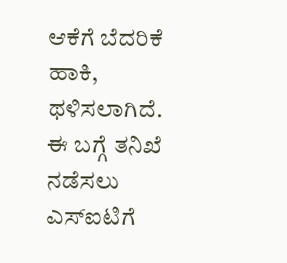ಆಕೆಗೆ ಬೆದರಿಕೆ ಹಾಕಿ, ಥಳಿಸಲಾಗಿದೆ. ಈ ಬಗ್ಗೆ ತನಿಖೆ ನಡೆಸಲು ಎಸ್‌ಐಟಿಗೆ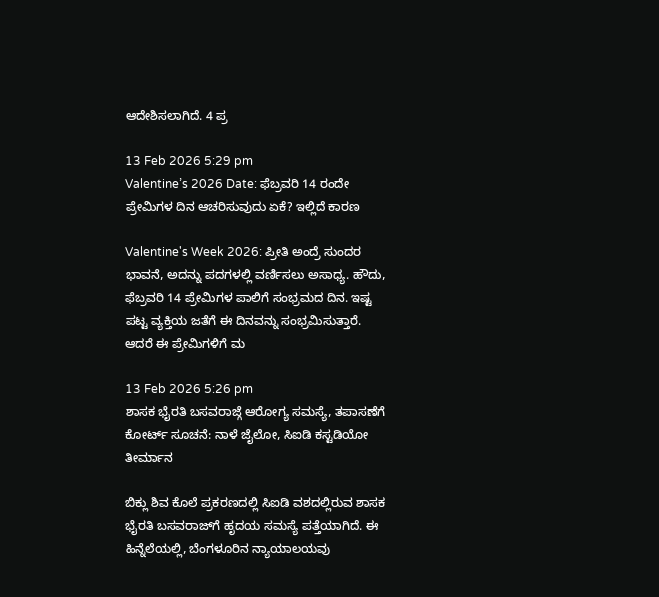ಆದೇಶಿಸಲಾಗಿದೆ. 4 ಪ್ರ

13 Feb 2026 5:29 pm
Valentine’s 2026 Date: ಫೆಬ್ರವರಿ 14 ರಂದೇ ಪ್ರೇಮಿಗಳ ದಿನ ಆಚರಿಸುವುದು ಏಕೆ? ಇಲ್ಲಿದೆ ಕಾರಣ

Valentine's Week 2026: ಪ್ರೀತಿ ಅಂದ್ರೆ ಸುಂದರ ಭಾವನೆ, ಅದನ್ನು ಪದಗಳಲ್ಲಿ ವರ್ಣಿಸಲು ಅಸಾಧ್ಯ. ಹೌದು, ಫೆಬ್ರವರಿ 14 ಪ್ರೇಮಿಗಳ ಪಾಲಿಗೆ ಸಂಭ್ರಮದ ದಿನ. ಇಷ್ಟ ಪಟ್ಟ ವ್ಯಕ್ತಿಯ ಜತೆಗೆ ಈ ದಿನವನ್ನು ಸಂಭ್ರಮಿಸುತ್ತಾರೆ. ಆದರೆ ಈ ಪ್ರೇಮಿಗಳಿಗೆ ಮ

13 Feb 2026 5:26 pm
ಶಾಸಕ ಭೈರತಿ ಬಸವರಾಜ್ಗೆ ಆರೋಗ್ಯ ಸಮಸ್ಯೆ, ತಪಾಸಣೆಗೆ ಕೋರ್ಟ್ ಸೂಚನೆ: ನಾಳೆ ಜೈಲೋ, ಸಿಐಡಿ ಕಸ್ಟಡಿಯೋ ತೀರ್ಮಾನ

ಬಿಕ್ಲು ಶಿವ ಕೊಲೆ ಪ್ರಕರಣದಲ್ಲಿ ಸಿಐಡಿ ವಶದಲ್ಲಿರುವ ಶಾಸಕ ಭೈರತಿ ಬಸವರಾಜ್‌ಗೆ ಹೃದಯ ಸಮಸ್ಯೆ ಪತ್ತೆಯಾಗಿದೆ. ಈ ಹಿನ್ನೆಲೆಯಲ್ಲಿ, ಬೆಂಗಳೂರಿನ ನ್ಯಾಯಾಲಯವು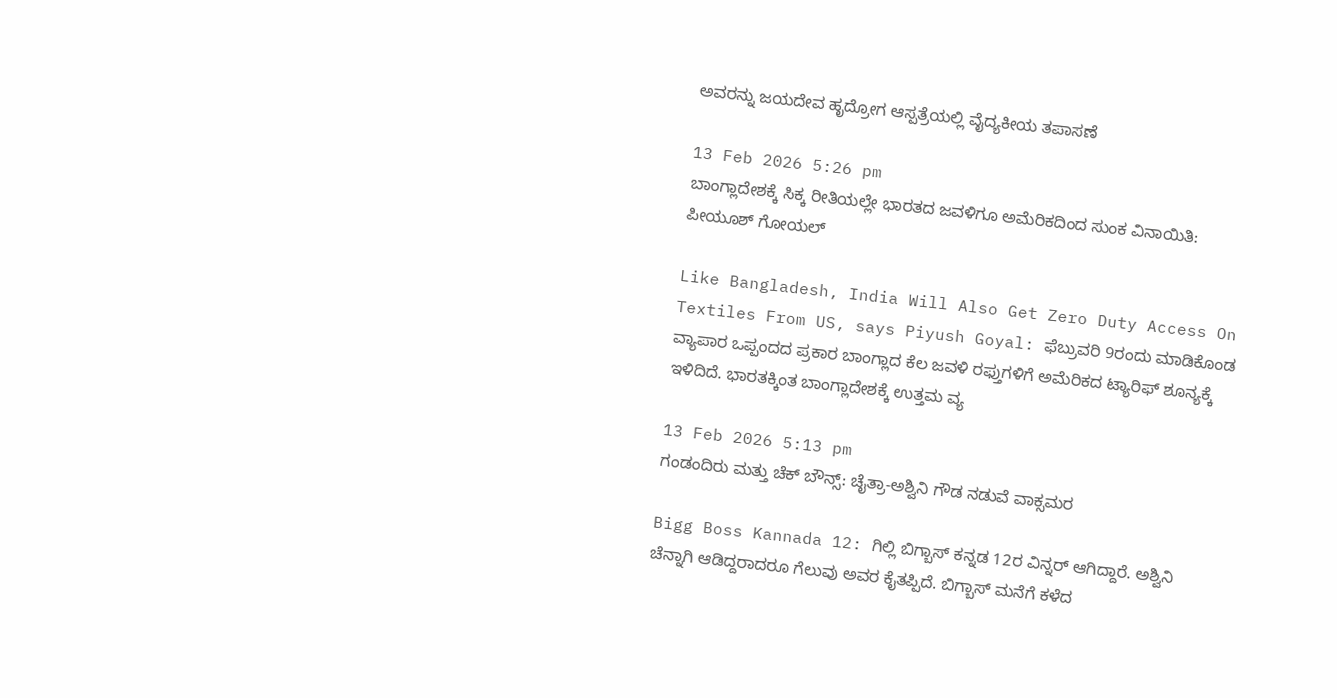ಅವರನ್ನು ಜಯದೇವ ಹೃದ್ರೋಗ ಆಸ್ಪತ್ರೆಯಲ್ಲಿ ವೈದ್ಯಕೀಯ ತಪಾಸಣೆ

13 Feb 2026 5:26 pm
ಬಾಂಗ್ಲಾದೇಶಕ್ಕೆ ಸಿಕ್ಕ ರೀತಿಯಲ್ಲೇ ಭಾರತದ ಜವಳಿಗೂ ಅಮೆರಿಕದಿಂದ ಸುಂಕ ವಿನಾಯಿತಿ: ಪೀಯೂಶ್ ಗೋಯಲ್

Like Bangladesh, India Will Also Get Zero Duty Access On Textiles From US, says Piyush Goyal: ಫೆಬ್ರುವರಿ 9ರಂದು ಮಾಡಿಕೊಂಡ ವ್ಯಾಪಾರ ಒಪ್ಪಂದದ ಪ್ರಕಾರ ಬಾಂಗ್ಲಾದ ಕೆಲ ಜವಳಿ ರಫ್ತುಗಳಿಗೆ ಅಮೆರಿಕದ ಟ್ಯಾರಿಫ್ ಶೂನ್ಯಕ್ಕೆ ಇಳಿದಿದೆ. ಭಾರತಕ್ಕಿಂತ ಬಾಂಗ್ಲಾದೇಶಕ್ಕೆ ಉತ್ತಮ ವ್ಯ

13 Feb 2026 5:13 pm
ಗಂಡಂದಿರು ಮತ್ತು ಚೆಕ್ ಬೌನ್ಸ್: ಚೈತ್ರಾ-ಅಶ್ವಿನಿ ಗೌಡ ನಡುವೆ ವಾಕ್ಸಮರ

Bigg Boss Kannada 12: ಗಿಲ್ಲಿ ಬಿಗ್ಬಾಸ್ ಕನ್ನಡ 12ರ ವಿನ್ನರ್ ಆಗಿದ್ದಾರೆ. ಅಶ್ವಿನಿ ಚೆನ್ನಾಗಿ ಆಡಿದ್ದರಾದರೂ ಗೆಲುವು ಅವರ ಕೈತಪ್ಪಿದೆ. ಬಿಗ್ಬಾಸ್ ಮನೆಗೆ ಕಳೆದ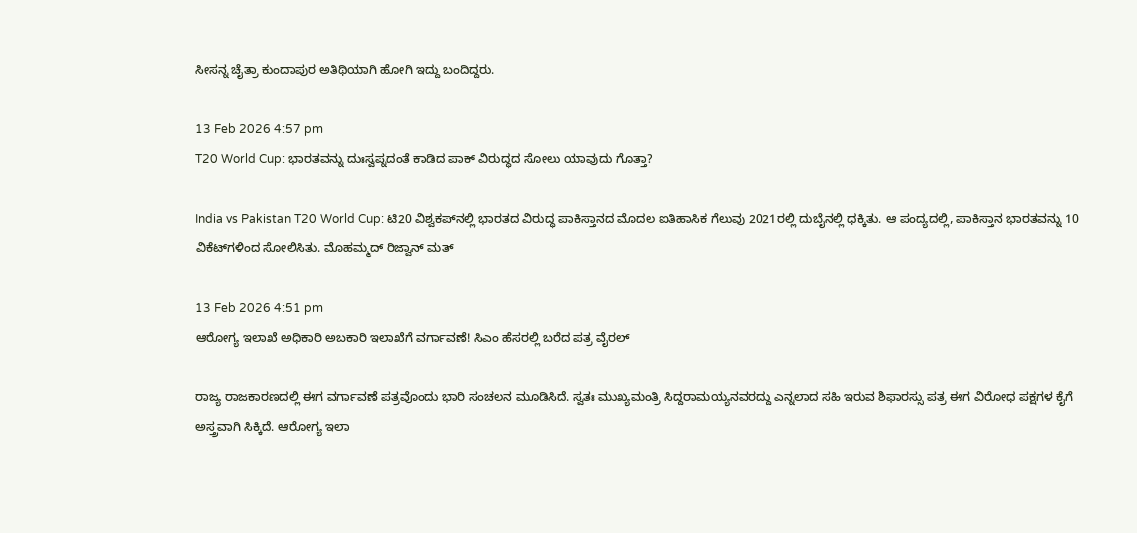ಸೀಸನ್ನ ಚೈತ್ರಾ ಕುಂದಾಪುರ ಅತಿಥಿಯಾಗಿ ಹೋಗಿ ಇದ್ದು ಬಂದಿದ್ದರು.

13 Feb 2026 4:57 pm
T20 World Cup: ಭಾರತವನ್ನು ದುಃಸ್ವಪ್ನದಂತೆ ಕಾಡಿದ ಪಾಕ್ ವಿರುದ್ಧದ ಸೋಲು ಯಾವುದು ಗೊತ್ತಾ?

India vs Pakistan T20 World Cup: ಟಿ20 ವಿಶ್ವಕಪ್‌ನಲ್ಲಿ ಭಾರತದ ವಿರುದ್ಧ ಪಾಕಿಸ್ತಾನದ ಮೊದಲ ಐತಿಹಾಸಿಕ ಗೆಲುವು 2021ರಲ್ಲಿ ದುಬೈನಲ್ಲಿ ಧಕ್ಕಿತು. ಆ ಪಂದ್ಯದಲ್ಲಿ, ಪಾಕಿಸ್ತಾನ ಭಾರತವನ್ನು 10 ವಿಕೆಟ್‌ಗಳಿಂದ ಸೋಲಿಸಿತು. ಮೊಹಮ್ಮದ್ ರಿಜ್ವಾನ್ ಮತ್

13 Feb 2026 4:51 pm
ಆರೋಗ್ಯ ಇಲಾಖೆ ಅಧಿಕಾರಿ ಅಬಕಾರಿ ಇಲಾಖೆಗೆ ವರ್ಗಾವಣೆ! ಸಿಎಂ ಹೆಸರಲ್ಲಿ ಬರೆದ ಪತ್ರ ವೈರಲ್

ರಾಜ್ಯ ರಾಜಕಾರಣದಲ್ಲಿ ಈಗ ವರ್ಗಾವಣೆ ಪತ್ರವೊಂದು ಭಾರಿ ಸಂಚಲನ ಮೂಡಿಸಿದೆ. ಸ್ವತಃ ಮುಖ್ಯಮಂತ್ರಿ ಸಿದ್ದರಾಮಯ್ಯನವರದ್ದು ಎನ್ನಲಾದ ಸಹಿ ಇರುವ ಶಿಫಾರಸ್ಸು ಪತ್ರ ಈಗ ವಿರೋಧ ಪಕ್ಷಗಳ ಕೈಗೆ ಅಸ್ತ್ರವಾಗಿ ಸಿಕ್ಕಿದೆ. ಆರೋಗ್ಯ ಇಲಾ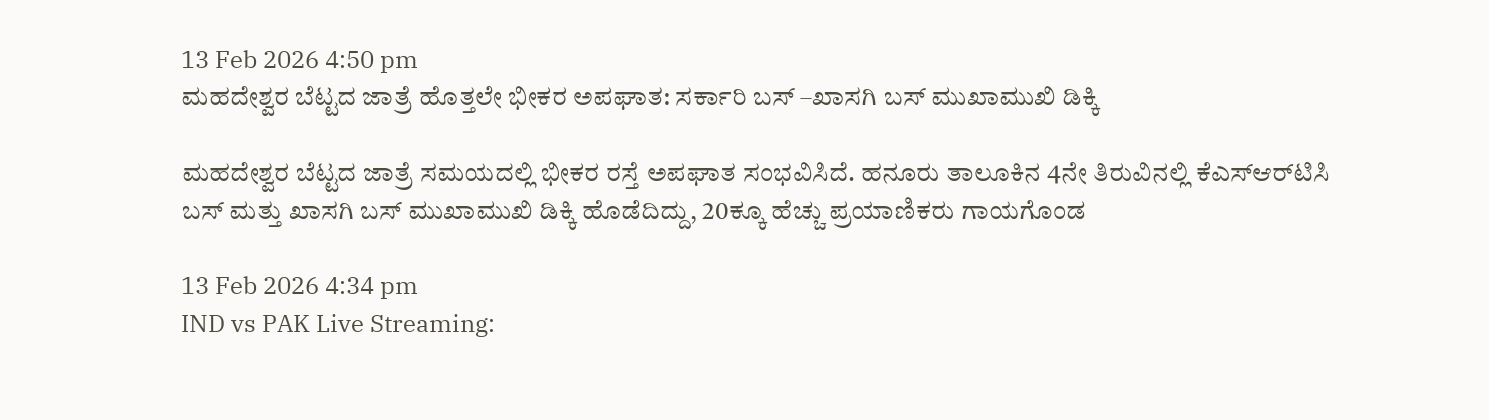13 Feb 2026 4:50 pm
ಮಹದೇಶ್ವರ ಬೆಟ್ಟದ ಜಾತ್ರೆ ಹೊತ್ತಲೇ ಭೀಕರ ಅಪಘಾತ: ಸರ್ಕಾರಿ ಬಸ್ –ಖಾಸಗಿ ಬಸ್ ಮುಖಾಮುಖಿ ಡಿಕ್ಕಿ

ಮಹದೇಶ್ವರ ಬೆಟ್ಟದ ಜಾತ್ರೆ ಸಮಯದಲ್ಲಿ ಭೀಕರ ರಸ್ತೆ ಅಪಘಾತ ಸಂಭವಿಸಿದೆ. ಹನೂರು ತಾಲೂಕಿನ 4ನೇ ತಿರುವಿನಲ್ಲಿ ಕೆಎಸ್‌ಆರ್‌ಟಿಸಿ ಬಸ್ ಮತ್ತು ಖಾಸಗಿ ಬಸ್ ಮುಖಾಮುಖಿ ಡಿಕ್ಕಿ ಹೊಡೆದಿದ್ದು, 20ಕ್ಕೂ ಹೆಚ್ಚು ಪ್ರಯಾಣಿಕರು ಗಾಯಗೊಂಡ

13 Feb 2026 4:34 pm
IND vs PAK Live Streaming: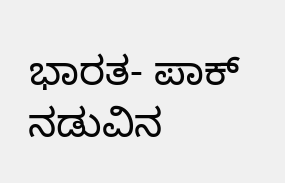ಭಾರತ- ಪಾಕ್ ನಡುವಿನ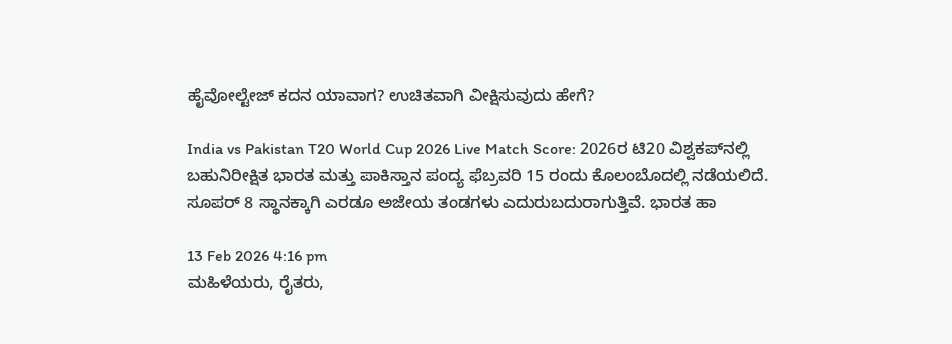ಹೈವೋಲ್ಟೇಜ್ ಕದನ ಯಾವಾಗ? ಉಚಿತವಾಗಿ ವೀಕ್ಷಿಸುವುದು ಹೇಗೆ?

India vs Pakistan T20 World Cup 2026 Live Match Score: 2026ರ ಟಿ20 ವಿಶ್ವಕಪ್‌ನಲ್ಲಿ ಬಹುನಿರೀಕ್ಷಿತ ಭಾರತ ಮತ್ತು ಪಾಕಿಸ್ತಾನ ಪಂದ್ಯ ಫೆಬ್ರವರಿ 15 ರಂದು ಕೊಲಂಬೊದಲ್ಲಿ ನಡೆಯಲಿದೆ. ಸೂಪರ್ 8 ಸ್ಥಾನಕ್ಕಾಗಿ ಎರಡೂ ಅಜೇಯ ತಂಡಗಳು ಎದುರುಬದುರಾಗುತ್ತಿವೆ. ಭಾರತ ಹಾ

13 Feb 2026 4:16 pm
ಮಹಿಳೆಯರು, ರೈತರು,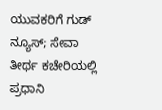ಯುವಕರಿಗೆ ಗುಡ್ ನ್ಯೂಸ್; ಸೇವಾ ತೀರ್ಥ ಕಚೇರಿಯಲ್ಲಿ ಪ್ರಧಾನಿ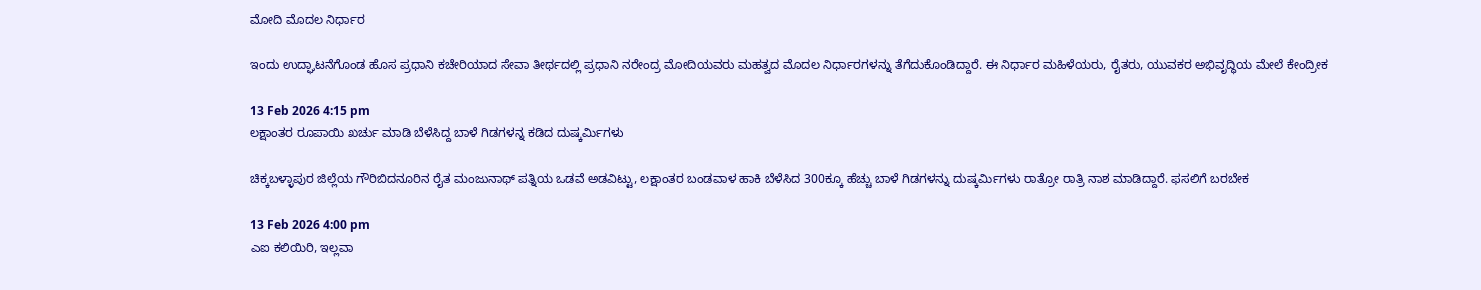ಮೋದಿ ಮೊದಲ ನಿರ್ಧಾರ

ಇಂದು ಉದ್ಘಾಟನೆಗೊಂಡ ಹೊಸ ಪ್ರಧಾನಿ ಕಚೇರಿಯಾದ ಸೇವಾ ತೀರ್ಥದಲ್ಲಿ ಪ್ರಧಾನಿ ನರೇಂದ್ರ ಮೋದಿಯವರು ಮಹತ್ವದ ಮೊದಲ ನಿರ್ಧಾರಗಳನ್ನು ತೆಗೆದುಕೊಂಡಿದ್ದಾರೆ. ಈ ನಿರ್ಧಾರ ಮಹಿಳೆಯರು, ರೈತರು, ಯುವಕರ ಅಭಿವೃದ್ಧಿಯ ಮೇಲೆ ಕೇಂದ್ರೀಕ

13 Feb 2026 4:15 pm
ಲಕ್ಷಾಂತರ ರೂಪಾಯಿ ಖರ್ಚು ಮಾಡಿ ಬೆಳೆಸಿದ್ದ ಬಾಳೆ ಗಿಡಗಳನ್ನ ಕಡಿದ ದುಷ್ಕರ್ಮಿಗಳು

ಚಿಕ್ಕಬಳ್ಳಾಪುರ ಜಿಲ್ಲೆಯ ಗೌರಿಬಿದನೂರಿನ ರೈತ ಮಂಜುನಾಥ್ ಪತ್ನಿಯ ಒಡವೆ ಅಡವಿಟ್ಟು, ಲಕ್ಷಾಂತರ ಬಂಡವಾಳ ಹಾಕಿ ಬೆಳೆಸಿದ 300ಕ್ಕೂ ಹೆಚ್ಚು ಬಾಳೆ ಗಿಡಗಳನ್ನು ದುಷ್ಕರ್ಮಿಗಳು ರಾತ್ರೋ ರಾತ್ರಿ ನಾಶ ಮಾಡಿದ್ದಾರೆ. ಫಸಲಿಗೆ ಬರಬೇಕ

13 Feb 2026 4:00 pm
ಎಐ ಕಲಿಯಿರಿ, ಇಲ್ಲವಾ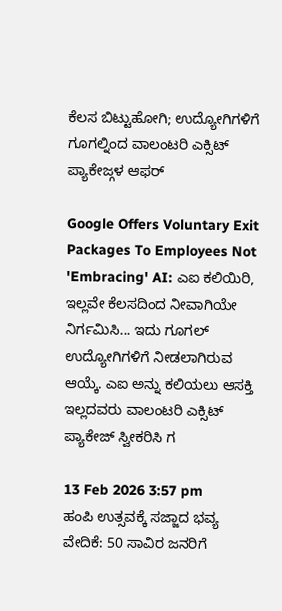ಕೆಲಸ ಬಿಟ್ಟುಹೋಗಿ; ಉದ್ಯೋಗಿಗಳಿಗೆ ಗೂಗಲ್ನಿಂದ ವಾಲಂಟರಿ ಎಕ್ಸಿಟ್ ಪ್ಯಾಕೇಜ್ಗಳ ಆಫರ್

Google Offers Voluntary Exit Packages To Employees Not 'Embracing' AI: ಎಐ ಕಲಿಯಿರಿ, ಇಲ್ಲವೇ ಕೆಲಸದಿಂದ ನೀವಾಗಿಯೇ ನಿರ್ಗಮಿಸಿ... ಇದು ಗೂಗಲ್ ಉದ್ಯೋಗಿಗಳಿಗೆ ನೀಡಲಾಗಿರುವ ಆಯ್ಕೆ. ಎಐ ಅನ್ನು ಕಲಿಯಲು ಆಸಕ್ತಿ ಇಲ್ಲದವರು ವಾಲಂಟರಿ ಎಕ್ಸಿಟ್ ಪ್ಯಾಕೇಜ್ ಸ್ವೀಕರಿಸಿ ಗ

13 Feb 2026 3:57 pm
ಹಂಪಿ ಉತ್ಸವಕ್ಕೆ ಸಜ್ಜಾದ ಭವ್ಯ ವೇದಿಕೆ: 50 ಸಾವಿರ ಜನರಿಗೆ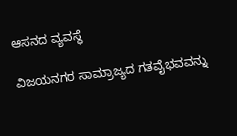ಆಸನದ ವ್ಯವಸ್ಥೆ

ವಿಜಯನಗರ ಸಾಮ್ರಾಜ್ಯದ ಗತವೈಭವವನ್ನು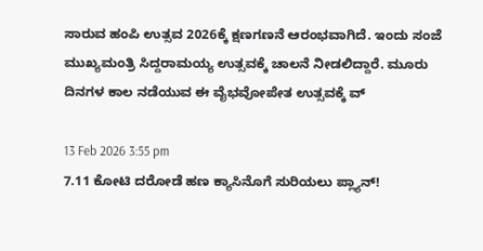ಸಾರುವ ಹಂಪಿ ಉತ್ಸವ 2026ಕ್ಕೆ ಕ್ಷಣಗಣನೆ ಆರಂಭವಾಗಿದೆ. ಇಂದು ಸಂಜೆ ಮುಖ್ಯಮಂತ್ರಿ ಸಿದ್ದರಾಮಯ್ಯ ಉತ್ಸವಕ್ಕೆ ಚಾಲನೆ ನೀಡಲಿದ್ದಾರೆ. ಮೂರು ದಿನಗಳ ಕಾಲ ನಡೆಯುವ ಈ ವೈಭವೋಪೇತ ಉತ್ಸವಕ್ಕೆ ವ್

13 Feb 2026 3:55 pm
7.11 ಕೋಟಿ ದರೋಡೆ ಹಣ ಕ್ಯಾಸಿನೊಗೆ ಸುರಿಯಲು ಪ್ಲ್ಯಾನ್!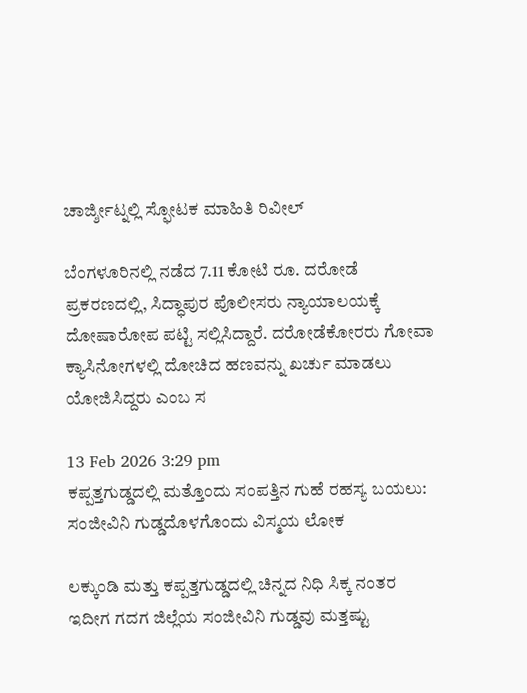ಚಾರ್ಜ್ಶೀಟ್ನಲ್ಲಿ ಸ್ಫೋಟಕ ಮಾಹಿತಿ ರಿವೀಲ್

ಬೆಂಗಳೂರಿನಲ್ಲಿ ನಡೆದ 7.11 ಕೋಟಿ ರೂ. ದರೋಡೆ ಪ್ರಕರಣದಲ್ಲಿ, ಸಿದ್ಧಾಪುರ ಪೊಲೀಸರು ನ್ಯಾಯಾಲಯಕ್ಕೆ ದೋಷಾರೋಪ ಪಟ್ಟಿ ಸಲ್ಲಿಸಿದ್ದಾರೆ. ದರೋಡೆಕೋರರು ಗೋವಾ ಕ್ಯಾಸಿನೋಗಳಲ್ಲಿ ದೋಚಿದ ಹಣವನ್ನು ಖರ್ಚು ಮಾಡಲು ಯೋಜಿಸಿದ್ದರು ಎಂಬ ಸ

13 Feb 2026 3:29 pm
ಕಪ್ಪತ್ತಗುಡ್ಡದಲ್ಲಿ ಮತ್ತೊಂದು ಸಂಪತ್ತಿನ ಗುಹೆ ರಹಸ್ಯ ಬಯಲು: ಸಂಜೀವಿನಿ ಗುಡ್ಡದೊಳಗೊಂದು ವಿಸ್ಮಯ ಲೋಕ

ಲಕ್ಕುಂಡಿ ಮತ್ತು ಕಪ್ಪತ್ತಗುಡ್ಡದಲ್ಲಿ ಚಿನ್ನದ ನಿಧಿ ಸಿಕ್ಕ ನಂತರ ಇದೀಗ ಗದಗ ಜಿಲ್ಲೆಯ ಸಂಜೀವಿನಿ ಗುಡ್ಡವು ಮತ್ತಷ್ಟು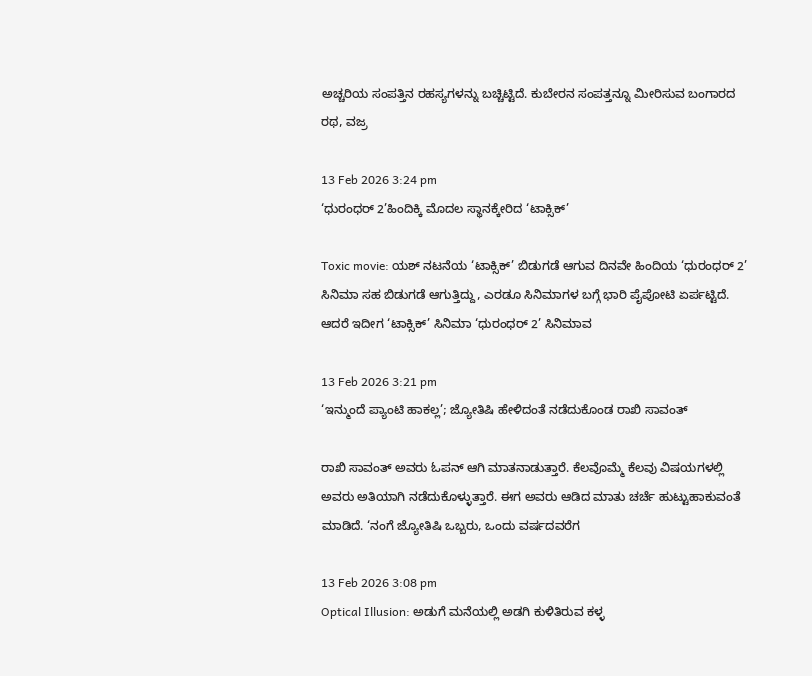ಅಚ್ಚರಿಯ ಸಂಪತ್ತಿನ ರಹಸ್ಯಗಳನ್ನು ಬಚ್ಚಿಟ್ಟಿದೆ. ಕುಬೇರನ ಸಂಪತ್ತನ್ನೂ ಮೀರಿಸುವ ಬಂಗಾರದ ರಥ, ವಜ್ರ

13 Feb 2026 3:24 pm
‘ಧುರಂಧರ್ 2’ಹಿಂದಿಕ್ಕಿ ಮೊದಲ ಸ್ಥಾನಕ್ಕೇರಿದ ‘ಟಾಕ್ಸಿಕ್’

Toxic movie: ಯಶ್ ನಟನೆಯ ‘ಟಾಕ್ಸಿಕ್’ ಬಿಡುಗಡೆ ಆಗುವ ದಿನವೇ ಹಿಂದಿಯ ‘ಧುರಂಧರ್ 2’ ಸಿನಿಮಾ ಸಹ ಬಿಡುಗಡೆ ಆಗುತ್ತಿದ್ದು, ಎರಡೂ ಸಿನಿಮಾಗಳ ಬಗ್ಗೆ ಭಾರಿ ಪೈಪೋಟಿ ಏರ್ಪಟ್ಟಿದೆ. ಆದರೆ ಇದೀಗ ‘ಟಾಕ್ಸಿಕ್’ ಸಿನಿಮಾ ‘ಧುರಂಧರ್ 2’ ಸಿನಿಮಾವ

13 Feb 2026 3:21 pm
‘ಇನ್ಮುಂದೆ ಪ್ಯಾಂಟಿ ಹಾಕಲ್ಲ’; ಜ್ಯೋತಿಷಿ ಹೇಳಿದಂತೆ ನಡೆದುಕೊಂಡ ರಾಖಿ ಸಾವಂತ್

ರಾಖಿ ಸಾವಂತ್ ಅವರು ಓಪನ್ ಆಗಿ ಮಾತನಾಡುತ್ತಾರೆ. ಕೆಲವೊಮ್ಮೆ ಕೆಲವು ವಿಷಯಗಳಲ್ಲಿ ಅವರು ಅತಿಯಾಗಿ ನಡೆದುಕೊಳ್ಳುತ್ತಾರೆ. ಈಗ ಅವರು ಆಡಿದ ಮಾತು ಚರ್ಚೆ ಹುಟ್ಟುಹಾಕುವಂತೆ ಮಾಡಿದೆ. ‘ನಂಗೆ ಜ್ಯೋತಿಷಿ ಒಬ್ಬರು, ಒಂದು ವರ್ಷದವರೆಗ

13 Feb 2026 3:08 pm
Optical Illusion: ಅಡುಗೆ ಮನೆಯಲ್ಲಿ ಅಡಗಿ ಕುಳಿತಿರುವ ಕಳ್ಳ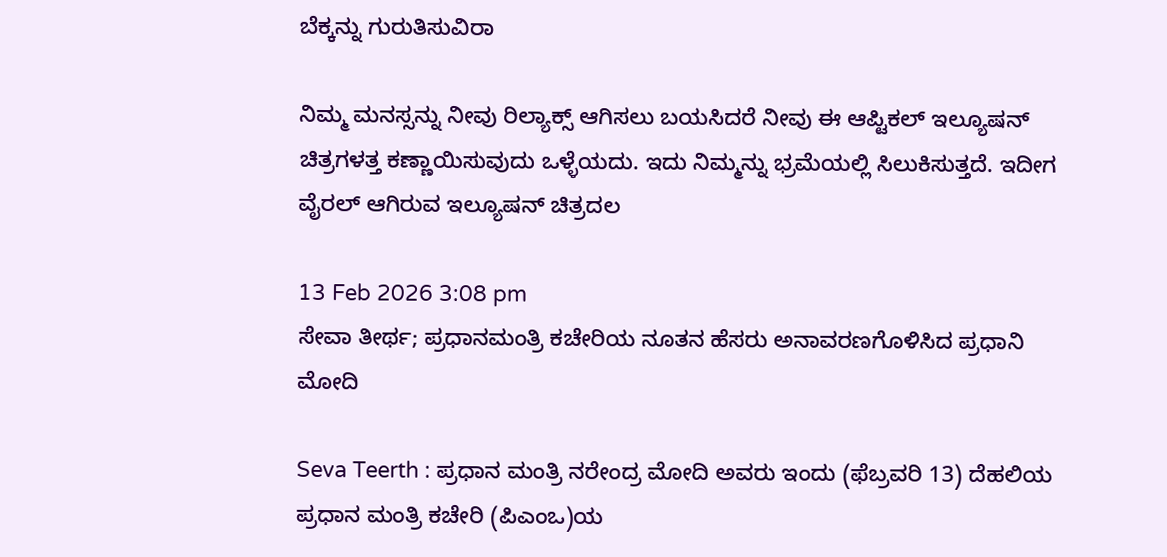ಬೆಕ್ಕನ್ನು ಗುರುತಿಸುವಿರಾ

ನಿಮ್ಮ ಮನಸ್ಸನ್ನು ನೀವು ರಿಲ್ಯಾಕ್ಸ್ ಆಗಿಸಲು ಬಯಸಿದರೆ ನೀವು ಈ ಆಪ್ಟಿಕಲ್‌ ಇಲ್ಯೂಷನ್ ಚಿತ್ರಗಳತ್ತ ಕಣ್ಣಾಯಿಸುವುದು ಒಳ್ಳೆಯದು. ಇದು ನಿಮ್ಮನ್ನು ಭ್ರಮೆಯಲ್ಲಿ ಸಿಲುಕಿಸುತ್ತದೆ. ಇದೀಗ ವೈರಲ್ ಆಗಿರುವ ಇಲ್ಯೂಷನ್ ಚಿತ್ರದಲ

13 Feb 2026 3:08 pm
ಸೇವಾ ತೀರ್ಥ; ಪ್ರಧಾನಮಂತ್ರಿ ಕಚೇರಿಯ ನೂತನ ಹೆಸರು ಅನಾವರಣಗೊಳಿಸಿದ ಪ್ರಧಾನಿ ಮೋದಿ

Seva Teerth : ಪ್ರಧಾನ ಮಂತ್ರಿ ನರೇಂದ್ರ ಮೋದಿ ಅವರು ಇಂದು (ಫೆಬ್ರವರಿ 13) ದೆಹಲಿಯ ಪ್ರಧಾನ ಮಂತ್ರಿ ಕಚೇರಿ (ಪಿಎಂಒ)ಯ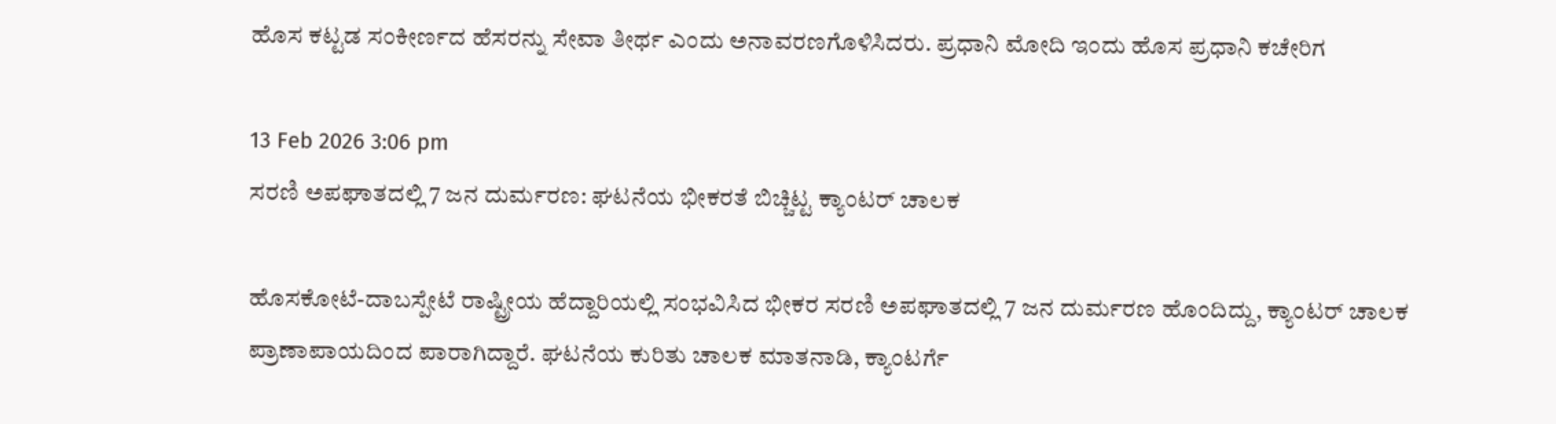ಹೊಸ ಕಟ್ಟಡ ಸಂಕೀರ್ಣದ ಹೆಸರನ್ನು ಸೇವಾ ತೀರ್ಥ ಎಂದು ಅನಾವರಣಗೊಳಿಸಿದರು. ಪ್ರಧಾನಿ ಮೋದಿ ಇಂದು ಹೊಸ ಪ್ರಧಾನಿ ಕಚೇರಿಗ

13 Feb 2026 3:06 pm
ಸರಣಿ ಅಪಘಾತದಲ್ಲಿ 7 ಜನ ದುರ್ಮರಣ: ಘಟನೆಯ ಭೀಕರತೆ ಬಿಚ್ಚಿಟ್ಟ ಕ್ಯಾಂಟರ್ ಚಾಲಕ

ಹೊಸಕೋಟೆ-ದಾಬಸ್ಪೇಟೆ ರಾಷ್ಟ್ರೀಯ ಹೆದ್ದಾರಿಯಲ್ಲಿ ಸಂಭವಿಸಿದ ಭೀಕರ ಸರಣಿ ಅಪಘಾತದಲ್ಲಿ 7 ಜನ ದುರ್ಮರಣ ಹೊಂದಿದ್ದು, ಕ್ಯಾಂಟರ್ ಚಾಲಕ ಪ್ರಾಣಾಪಾಯದಿಂದ ಪಾರಾಗಿದ್ದಾರೆ. ಘಟನೆಯ ಕುರಿತು ಚಾಲಕ ಮಾತನಾಡಿ, ಕ್ಯಾಂಟರ್ಗೆ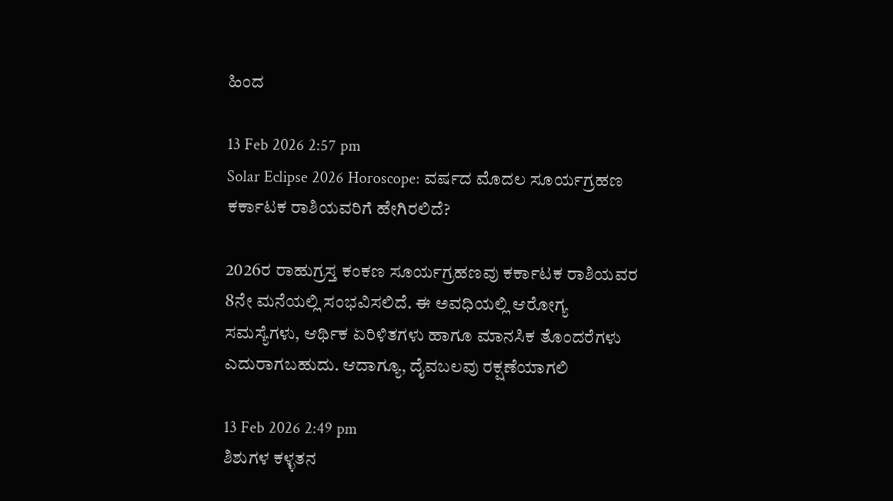ಹಿಂದ

13 Feb 2026 2:57 pm
Solar Eclipse 2026 Horoscope: ವರ್ಷದ ಮೊದಲ ಸೂರ್ಯಗ್ರಹಣ ಕರ್ಕಾಟಕ ರಾಶಿಯವರಿಗೆ ಹೇಗಿರಲಿದೆ?

2026ರ ರಾಹುಗ್ರಸ್ತ ಕಂಕಣ ಸೂರ್ಯಗ್ರಹಣವು ಕರ್ಕಾಟಕ ರಾಶಿಯವರ 8ನೇ ಮನೆಯಲ್ಲಿ ಸಂಭವಿಸಲಿದೆ. ಈ ಅವಧಿಯಲ್ಲಿ ಆರೋಗ್ಯ ಸಮಸ್ಯೆಗಳು, ಆರ್ಥಿಕ ಏರಿಳಿತಗಳು ಹಾಗೂ ಮಾನಸಿಕ ತೊಂದರೆಗಳು ಎದುರಾಗಬಹುದು. ಆದಾಗ್ಯೂ, ದೈವಬಲವು ರಕ್ಷಣೆಯಾಗಲಿ

13 Feb 2026 2:49 pm
ಶಿಶುಗಳ ಕಳ್ಳತನ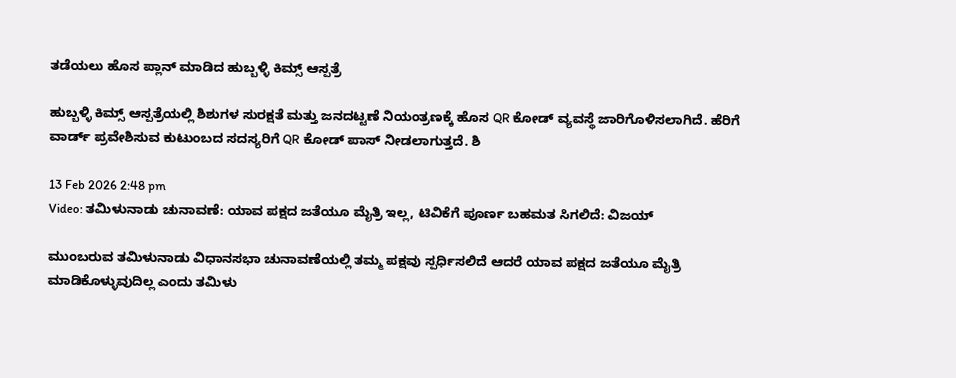ತಡೆಯಲು ಹೊಸ ಪ್ಲಾನ್ ಮಾಡಿದ ಹುಬ್ಬಳ್ಳಿ ಕಿಮ್ಸ್ ಆಸ್ಪತ್ರೆ

ಹುಬ್ಬಳ್ಳಿ ಕಿಮ್ಸ್ ಆಸ್ಪತ್ರೆಯಲ್ಲಿ ಶಿಶುಗಳ ಸುರಕ್ಷತೆ ಮತ್ತು ಜನದಟ್ಟಣೆ ನಿಯಂತ್ರಣಕ್ಕೆ ಹೊಸ QR ಕೋಡ್ ವ್ಯವಸ್ಥೆ ಜಾರಿಗೊಳಿಸಲಾಗಿದೆ. ಹೆರಿಗೆ ವಾರ್ಡ್ ಪ್ರವೇಶಿಸುವ ಕುಟುಂಬದ ಸದಸ್ಯರಿಗೆ QR ಕೋಡ್ ಪಾಸ್ ನೀಡಲಾಗುತ್ತದೆ. ಶಿ

13 Feb 2026 2:48 pm
Video: ತಮಿಳುನಾಡು ಚುನಾವಣೆ: ಯಾವ ಪಕ್ಷದ ಜತೆಯೂ ಮೈತ್ರಿ ಇಲ್ಲ, ಟಿವಿಕೆಗೆ ಪೂರ್ಣ ಬಹಮತ ಸಿಗಲಿದೆ: ವಿಜಯ್

ಮುಂಬರುವ ತಮಿಳುನಾಡು ವಿಧಾನಸಭಾ ಚುನಾವಣೆಯಲ್ಲಿ ತಮ್ಮ ಪಕ್ಷವು ಸ್ಪರ್ಧಿಸಲಿದೆ ಆದರೆ ಯಾವ ಪಕ್ಷದ ಜತೆಯೂ ಮೈತ್ರಿ ಮಾಡಿಕೊಳ್ಳುವುದಿಲ್ಲ ಎಂದು ತಮಿಳು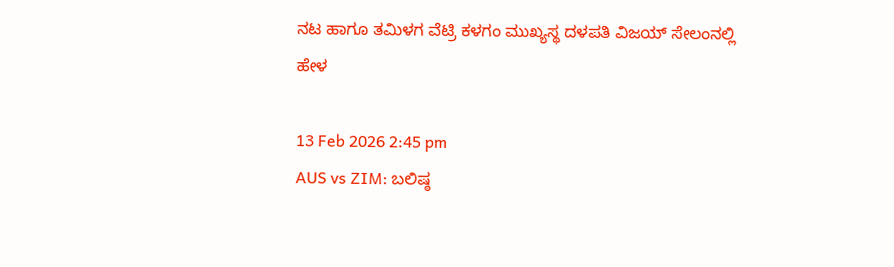ನಟ ಹಾಗೂ ತಮಿಳಗ ವೆಟ್ರಿ ಕಳಗಂ ಮುಖ್ಯಸ್ಥ ದಳಪತಿ ವಿಜಯ್ ಸೇಲಂನಲ್ಲಿ ಹೇಳ

13 Feb 2026 2:45 pm
AUS vs ZIM: ಬಲಿಷ್ಠ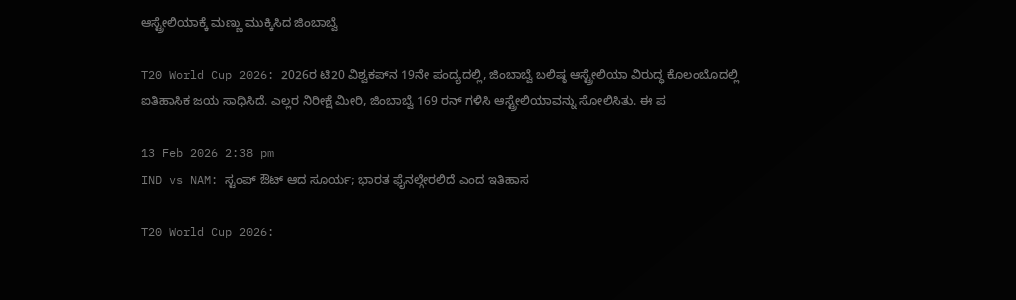ಆಸ್ಟ್ರೇಲಿಯಾಕ್ಕೆ ಮಣ್ಣು ಮುಕ್ಕಿಸಿದ ಜಿಂಬಾಬ್ವೆ

T20 World Cup 2026: 2026ರ ಟಿ20 ವಿಶ್ವಕಪ್‌ನ 19ನೇ ಪಂದ್ಯದಲ್ಲಿ, ಜಿಂಬಾಬ್ವೆ ಬಲಿಷ್ಠ ಆಸ್ಟ್ರೇಲಿಯಾ ವಿರುದ್ಧ ಕೊಲಂಬೊದಲ್ಲಿ ಐತಿಹಾಸಿಕ ಜಯ ಸಾಧಿಸಿದೆ. ಎಲ್ಲರ ನಿರೀಕ್ಷೆ ಮೀರಿ, ಜಿಂಬಾಬ್ವೆ 169 ರನ್ ಗಳಿಸಿ ಆಸ್ಟ್ರೇಲಿಯಾವನ್ನು ಸೋಲಿಸಿತು. ಈ ಪ

13 Feb 2026 2:38 pm
IND vs NAM: ಸ್ಟಂಪ್ ಔಟ್ ಆದ ಸೂರ್ಯ; ಭಾರತ ಫೈನಲ್ಗೇರಲಿದೆ ಎಂದ ಇತಿಹಾಸ

T20 World Cup 2026: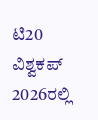ಟಿ20 ವಿಶ್ವಕಪ್ 2026ರಲ್ಲಿ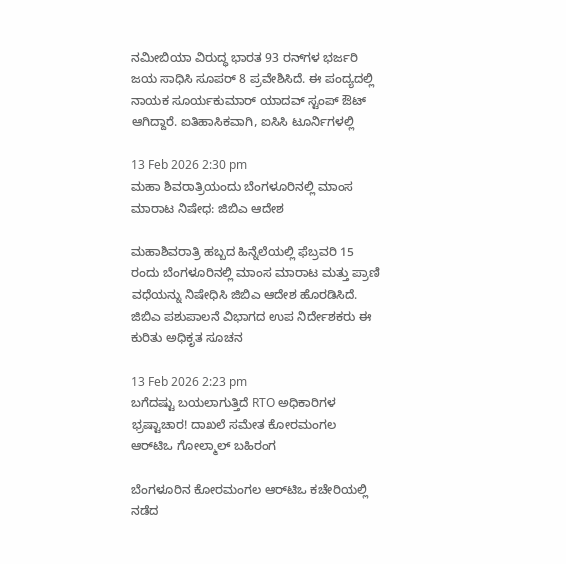ನಮೀಬಿಯಾ ವಿರುದ್ಧ ಭಾರತ 93 ರನ್‌ಗಳ ಭರ್ಜರಿ ಜಯ ಸಾಧಿಸಿ ಸೂಪರ್ 8 ಪ್ರವೇಶಿಸಿದೆ. ಈ ಪಂದ್ಯದಲ್ಲಿ ನಾಯಕ ಸೂರ್ಯಕುಮಾರ್ ಯಾದವ್ ಸ್ಟಂಪ್ ಔಟ್ ಆಗಿದ್ದಾರೆ. ಐತಿಹಾಸಿಕವಾಗಿ, ಐಸಿಸಿ ಟೂರ್ನಿಗಳಲ್ಲಿ

13 Feb 2026 2:30 pm
ಮಹಾ ಶಿವರಾತ್ರಿಯಂದು ಬೆಂಗಳೂರಿನಲ್ಲಿ ಮಾಂಸ ಮಾರಾಟ ನಿಷೇಧ: ಜಿಬಿಎ ಆದೇಶ

ಮಹಾಶಿವರಾತ್ರಿ ಹಬ್ಬದ ಹಿನ್ನೆಲೆಯಲ್ಲಿ ಫೆಬ್ರವರಿ 15 ರಂದು ಬೆಂಗಳೂರಿನಲ್ಲಿ ಮಾಂಸ ಮಾರಾಟ ಮತ್ತು ಪ್ರಾಣಿ ವಧೆಯನ್ನು ನಿಷೇಧಿಸಿ ಜಿಬಿಎ ಆದೇಶ ಹೊರಡಿಸಿದೆ. ಜಿಬಿಎ ಪಶುಪಾಲನೆ ವಿಭಾಗದ ಉಪ ನಿರ್ದೇಶಕರು ಈ ಕುರಿತು ಅಧಿಕೃತ ಸೂಚನ

13 Feb 2026 2:23 pm
ಬಗೆದಷ್ಟು ಬಯಲಾಗುತ್ತಿದೆ RTO ಅಧಿಕಾರಿಗಳ ಭ್ರಷ್ಟಾಚಾರ! ದಾಖಲೆ ಸಮೇತ ಕೋರಮಂಗಲ ಆರ್‌ಟಿಒ ಗೋಲ್ಮಾಲ್ ಬಹಿರಂಗ

ಬೆಂಗಳೂರಿನ ಕೋರಮಂಗಲ ಆರ್‌ಟಿಒ ಕಚೇರಿಯಲ್ಲಿ ನಡೆದ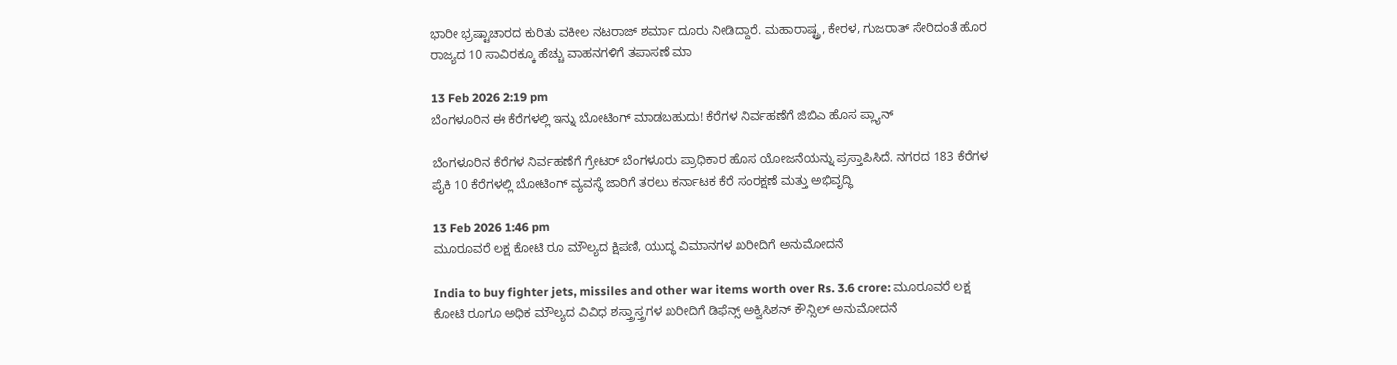ಭಾರೀ ಭ್ರಷ್ಟಾಚಾರದ ಕುರಿತು ವಕೀಲ ನಟರಾಜ್ ಶರ್ಮಾ ದೂರು ನೀಡಿದ್ದಾರೆ. ಮಹಾರಾಷ್ಟ್ರ, ಕೇರಳ, ಗುಜರಾತ್ ಸೇರಿದಂತೆ ಹೊರ ರಾಜ್ಯದ 10 ಸಾವಿರಕ್ಕೂ ಹೆಚ್ಚು ವಾಹನಗಳಿಗೆ ತಪಾಸಣೆ ಮಾ

13 Feb 2026 2:19 pm
ಬೆಂಗಳೂರಿನ ಈ ಕೆರೆಗಳಲ್ಲಿ ಇನ್ನು ಬೋಟಿಂಗ್ ಮಾಡಬಹುದು! ಕೆರೆಗಳ ನಿರ್ವಹಣೆಗೆ ಜಿಬಿಎ ಹೊಸ ಪ್ಲ್ಯಾನ್

ಬೆಂಗಳೂರಿನ ಕೆರೆಗಳ ನಿರ್ವಹಣೆಗೆ ಗ್ರೇಟರ್ ಬೆಂಗಳೂರು ಪ್ರಾಧಿಕಾರ ಹೊಸ ಯೋಜನೆಯನ್ನು ಪ್ರಸ್ತಾಪಿಸಿದೆ. ನಗರದ 183 ಕೆರೆಗಳ ಪೈಕಿ 10 ಕೆರೆಗಳಲ್ಲಿ ಬೋಟಿಂಗ್ ವ್ಯವಸ್ಥೆ ಜಾರಿಗೆ ತರಲು ಕರ್ನಾಟಕ ಕೆರೆ ಸಂರಕ್ಷಣೆ ಮತ್ತು ಅಭಿವೃದ್ಧಿ

13 Feb 2026 1:46 pm
ಮೂರೂವರೆ ಲಕ್ಷ ಕೋಟಿ ರೂ ಮೌಲ್ಯದ ಕ್ಷಿಪಣಿ, ಯುದ್ಧ ವಿಮಾನಗಳ ಖರೀದಿಗೆ ಅನುಮೋದನೆ

India to buy fighter jets, missiles and other war items worth over Rs. 3.6 crore: ಮೂರೂವರೆ ಲಕ್ಷ ಕೋಟಿ ರೂಗೂ ಅಧಿಕ ಮೌಲ್ಯದ ವಿವಿಧ ಶಸ್ತ್ರಾಸ್ತ್ರಗಳ ಖರೀದಿಗೆ ಡಿಫೆನ್ಸ್ ಅಕ್ವಿಸಿಶನ್ ಕೌನ್ಸಿಲ್ ಅನುಮೋದನೆ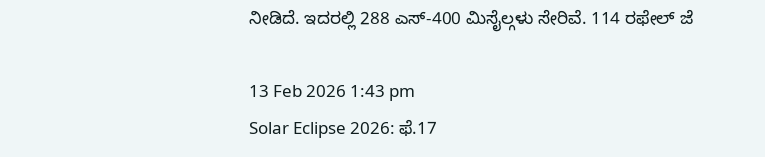ನೀಡಿದೆ. ಇದರಲ್ಲಿ 288 ಎಸ್-400 ಮಿಸೈಲ್ಗಳು ಸೇರಿವೆ. 114 ರಫೇಲ್ ಜೆ

13 Feb 2026 1:43 pm
Solar Eclipse 2026: ಫೆ.17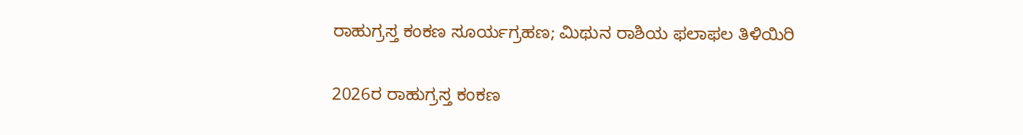ರಾಹುಗ್ರಸ್ತ ಕಂಕಣ ಸೂರ್ಯಗ್ರಹಣ; ಮಿಥುನ ರಾಶಿಯ ಫಲಾಫಲ ತಿಳಿಯಿರಿ

2026ರ ರಾಹುಗ್ರಸ್ತ ಕಂಕಣ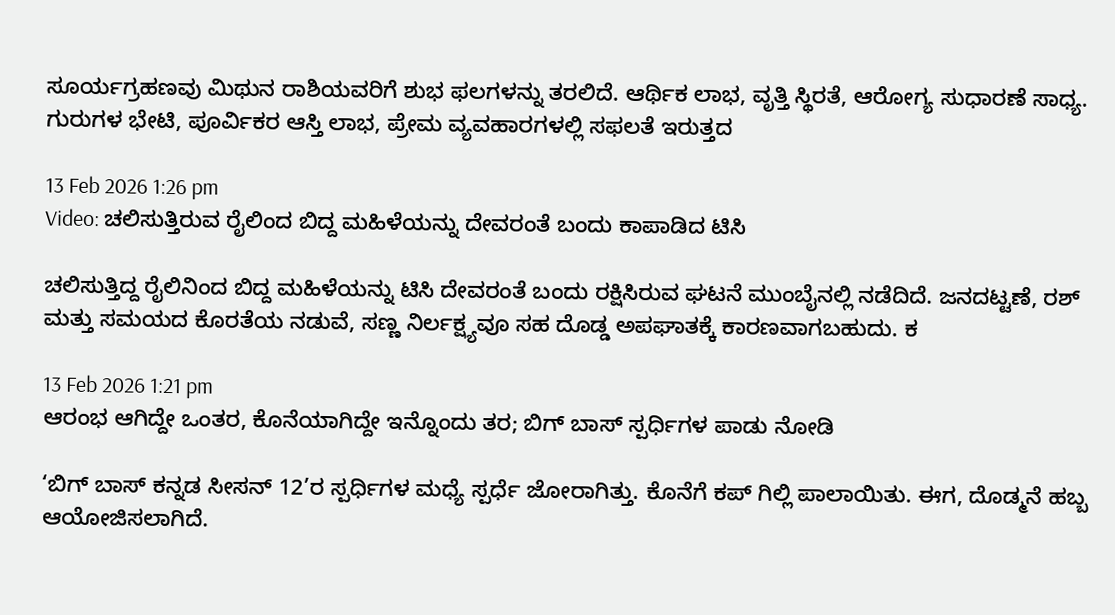ಸೂರ್ಯಗ್ರಹಣವು ಮಿಥುನ ರಾಶಿಯವರಿಗೆ ಶುಭ ಫಲಗಳನ್ನು ತರಲಿದೆ. ಆರ್ಥಿಕ ಲಾಭ, ವೃತ್ತಿ ಸ್ಥಿರತೆ, ಆರೋಗ್ಯ ಸುಧಾರಣೆ ಸಾಧ್ಯ. ಗುರುಗಳ ಭೇಟಿ, ಪೂರ್ವಿಕರ ಆಸ್ತಿ ಲಾಭ, ಪ್ರೇಮ ವ್ಯವಹಾರಗಳಲ್ಲಿ ಸಫಲತೆ ಇರುತ್ತದ

13 Feb 2026 1:26 pm
Video: ಚಲಿಸುತ್ತಿರುವ ರೈಲಿಂದ ಬಿದ್ದ ಮಹಿಳೆಯನ್ನು ದೇವರಂತೆ ಬಂದು ಕಾಪಾಡಿದ ಟಿಸಿ

ಚಲಿಸುತ್ತಿದ್ದ ರೈಲಿನಿಂದ ಬಿದ್ದ ಮಹಿಳೆಯನ್ನು ಟಿಸಿ ದೇವರಂತೆ ಬಂದು ರಕ್ಷಿಸಿರುವ ಘಟನೆ ಮುಂಬೈನಲ್ಲಿ ನಡೆದಿದೆ. ಜನದಟ್ಟಣೆ, ರಶ್ ಮತ್ತು ಸಮಯದ ಕೊರತೆಯ ನಡುವೆ, ಸಣ್ಣ ನಿರ್ಲಕ್ಷ್ಯವೂ ಸಹ ದೊಡ್ಡ ಅಪಘಾತಕ್ಕೆ ಕಾರಣವಾಗಬಹುದು. ಕ

13 Feb 2026 1:21 pm
ಆರಂಭ ಆಗಿದ್ದೇ ಒಂತರ, ಕೊನೆಯಾಗಿದ್ದೇ ಇನ್ನೊಂದು ತರ; ಬಿಗ್ ಬಾಸ್ ಸ್ಪರ್ಧಿಗಳ ಪಾಡು ನೋಡಿ

‘ಬಿಗ್ ಬಾಸ್ ಕನ್ನಡ ಸೀಸನ್ 12’ರ ಸ್ಪರ್ಧಿಗಳ ಮಧ್ಯೆ ಸ್ಪರ್ಧೆ ಜೋರಾಗಿತ್ತು. ಕೊನೆಗೆ ಕಪ್ ಗಿಲ್ಲಿ ಪಾಲಾಯಿತು. ಈಗ, ದೊಡ್ಮನೆ ಹಬ್ಬ ಆಯೋಜಿಸಲಾಗಿದೆ.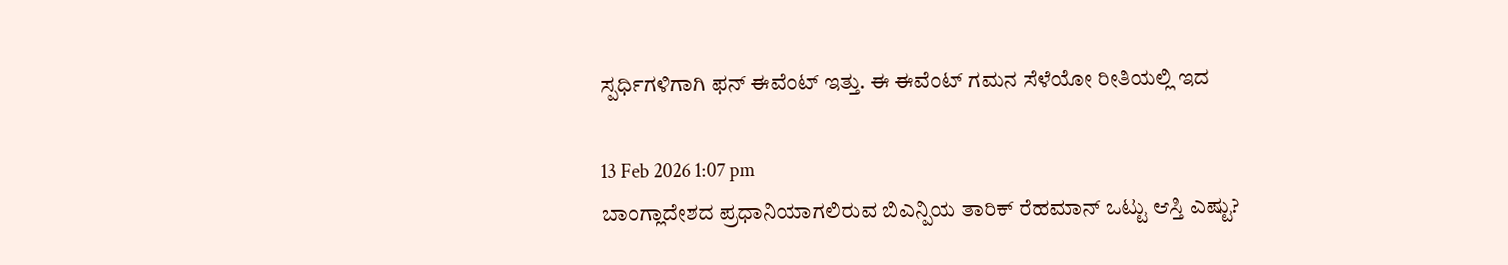ಸ್ಪರ್ಧಿಗಳಿಗಾಗಿ ಫನ್ ಈವೆಂಟ್ ಇತ್ತು. ಈ ಈವೆಂಟ್ ಗಮನ ಸೆಳೆಯೋ ರೀತಿಯಲ್ಲಿ ಇದ

13 Feb 2026 1:07 pm
ಬಾಂಗ್ಲಾದೇಶದ ಪ್ರಧಾನಿಯಾಗಲಿರುವ ಬಿಎನ್ಪಿಯ ತಾರಿಕ್ ರೆಹಮಾನ್ ಒಟ್ಟು ಆಸ್ತಿ ಎಷ್ಟು?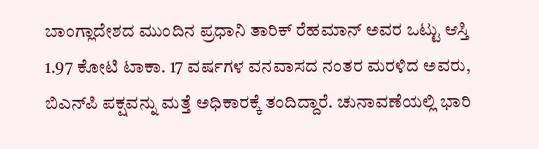ಬಾಂಗ್ಲಾದೇಶದ ಮುಂದಿನ ಪ್ರಧಾನಿ ತಾರಿಕ್ ರೆಹಮಾನ್ ಅವರ ಒಟ್ಟು ಆಸ್ತಿ 1.97 ಕೋಟಿ ಟಾಕಾ. 17 ವರ್ಷಗಳ ವನವಾಸದ ನಂತರ ಮರಳಿದ ಅವರು, ಬಿಎನ್‌ಪಿ ಪಕ್ಷವನ್ನು ಮತ್ತೆ ಅಧಿಕಾರಕ್ಕೆ ತಂದಿದ್ದಾರೆ. ಚುನಾವಣೆಯಲ್ಲಿ ಭಾರಿ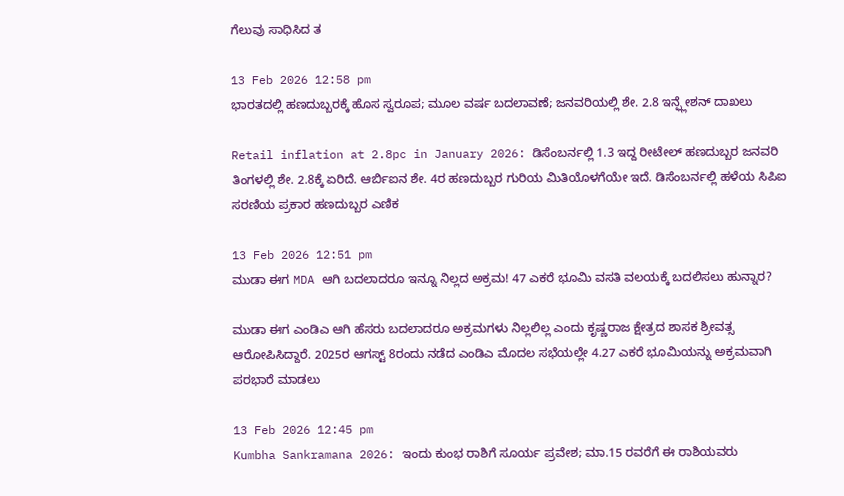ಗೆಲುವು ಸಾಧಿಸಿದ ತ

13 Feb 2026 12:58 pm
ಭಾರತದಲ್ಲಿ ಹಣದುಬ್ಬರಕ್ಕೆ ಹೊಸ ಸ್ವರೂಪ; ಮೂಲ ವರ್ಷ ಬದಲಾವಣೆ; ಜನವರಿಯಲ್ಲಿ ಶೇ. 2.8 ಇನ್ಫ್ಲೇಶನ್ ದಾಖಲು

Retail inflation at 2.8pc in January 2026: ಡಿಸೆಂಬರ್ನಲ್ಲಿ 1.3 ಇದ್ದ ರೀಟೇಲ್ ಹಣದುಬ್ಬರ ಜನವರಿ ತಿಂಗಳಲ್ಲಿ ಶೇ. 2.8ಕ್ಕೆ ಏರಿದೆ. ಆರ್ಬಿಐನ ಶೇ. 4ರ ಹಣದುಬ್ಬರ ಗುರಿಯ ಮಿತಿಯೊಳಗೆಯೇ ಇದೆ. ಡಿಸೆಂಬರ್ನಲ್ಲಿ ಹಳೆಯ ಸಿಪಿಐ ಸರಣಿಯ ಪ್ರಕಾರ ಹಣದುಬ್ಬರ ಎಣಿಕ

13 Feb 2026 12:51 pm
ಮುಡಾ ಈಗ MDA ಆಗಿ ಬದಲಾದರೂ ಇನ್ನೂ ನಿಲ್ಲದ ಅಕ್ರಮ! 47 ಎಕರೆ ಭೂಮಿ ವಸತಿ ವಲಯಕ್ಕೆ ಬದಲಿಸಲು ಹುನ್ನಾರ?

ಮುಡಾ ಈಗ ಎಂಡಿಎ ಆಗಿ ಹೆಸರು ಬದಲಾದರೂ ಅಕ್ರಮಗಳು ನಿಲ್ಲಲಿಲ್ಲ ಎಂದು ಕೃಷ್ಣರಾಜ ಕ್ಷೇತ್ರದ ಶಾಸಕ ಶ್ರೀವತ್ಸ ಆರೋಪಿಸಿದ್ದಾರೆ. 2025ರ ಆಗಸ್ಟ್ 8ರಂದು ನಡೆದ ಎಂಡಿಎ ಮೊದಲ ಸಭೆಯಲ್ಲೇ 4.27 ಎಕರೆ ಭೂಮಿಯನ್ನು ಅಕ್ರಮವಾಗಿ ಪರಭಾರೆ ಮಾಡಲು

13 Feb 2026 12:45 pm
Kumbha Sankramana 2026: ಇಂದು ಕುಂಭ ರಾಶಿಗೆ ಸೂರ್ಯ ಪ್ರವೇಶ; ಮಾ.15 ರವರೆಗೆ ಈ ರಾಶಿಯವರು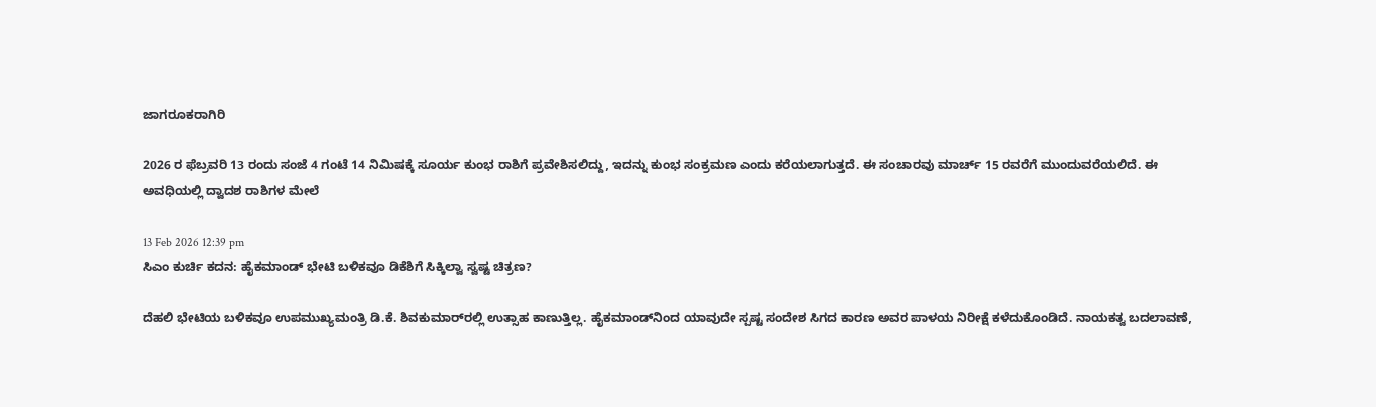ಜಾಗರೂಕರಾಗಿರಿ

2026 ರ ಫೆಬ್ರವರಿ 13 ರಂದು ಸಂಜೆ 4 ಗಂಟೆ 14 ನಿಮಿಷಕ್ಕೆ ಸೂರ್ಯ ಕುಂಭ ರಾಶಿಗೆ ಪ್ರವೇಶಿಸಲಿದ್ದು, ಇದನ್ನು ಕುಂಭ ಸಂಕ್ರಮಣ ಎಂದು ಕರೆಯಲಾಗುತ್ತದೆ. ಈ ಸಂಚಾರವು ಮಾರ್ಚ್ 15 ರವರೆಗೆ ಮುಂದುವರೆಯಲಿದೆ. ಈ ಅವಧಿಯಲ್ಲಿ ದ್ವಾದಶ ರಾಶಿಗಳ ಮೇಲೆ

13 Feb 2026 12:39 pm
ಸಿಎಂ ಕುರ್ಚಿ ಕದನ: ಹೈಕಮಾಂಡ್ ಭೇಟಿ ಬಳಿಕವೂ ಡಿಕೆಶಿಗೆ ಸಿಕ್ಕಿಲ್ವಾ ಸ್ವಷ್ಟ ಚಿತ್ರಣ?

ದೆಹಲಿ ಭೇಟಿಯ ಬಳಿಕವೂ ಉಪಮುಖ್ಯಮಂತ್ರಿ ಡಿ.ಕೆ. ಶಿವಕುಮಾರ್‌ರಲ್ಲಿ ಉತ್ಸಾಹ ಕಾಣುತ್ತಿಲ್ಲ. ಹೈಕಮಾಂಡ್‌ನಿಂದ ಯಾವುದೇ ಸ್ಪಷ್ಟ ಸಂದೇಶ ಸಿಗದ ಕಾರಣ ಅವರ ಪಾಳಯ ನಿರೀಕ್ಷೆ ಕಳೆದುಕೊಂಡಿದೆ. ನಾಯಕತ್ವ ಬದಲಾವಣೆ,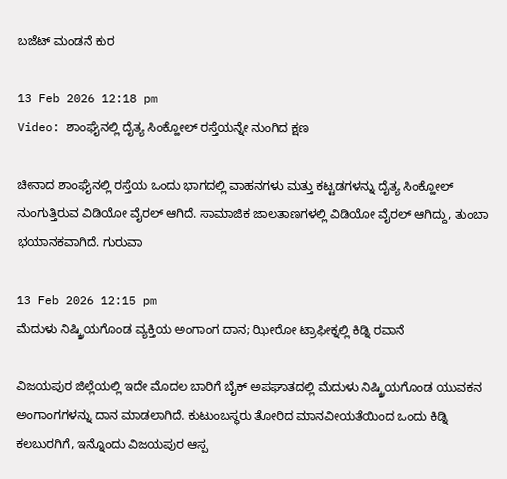ಬಜೆಟ್ ಮಂಡನೆ ಕುರ

13 Feb 2026 12:18 pm
Video: ಶಾಂಘೈನಲ್ಲಿ ದೈತ್ಯ ಸಿಂಕ್ಹೋಲ್ ರಸ್ತೆಯನ್ನೇ ನುಂಗಿದ ಕ್ಷಣ

ಚೀನಾದ ಶಾಂಘೈನಲ್ಲಿ ರಸ್ತೆಯ ಒಂದು ಭಾಗದಲ್ಲಿ ವಾಹನಗಳು ಮತ್ತು ಕಟ್ಟಡಗಳನ್ನು ದೈತ್ಯ ಸಿಂಕ್ಹೋಲ್ ನುಂಗುತ್ತಿರುವ ವಿಡಿಯೋ ವೈರಲ್ ಆಗಿದೆ. ಸಾಮಾಜಿಕ ಜಾಲತಾಣಗಳಲ್ಲಿ ವಿಡಿಯೋ ವೈರಲ್ ಆಗಿದ್ದು, ತುಂಬಾ ಭಯಾನಕವಾಗಿದೆ. ಗುರುವಾ

13 Feb 2026 12:15 pm
ಮೆದುಳು ನಿಷ್ಕ್ರಿಯಗೊಂಡ ವ್ಯಕ್ತಿಯ ಅಂಗಾಂಗ ದಾನ; ಝೀರೋ ಟ್ರಾಫೀಕ್ನಲ್ಲಿ ಕಿಡ್ನಿ ರವಾನೆ

ವಿಜಯಪುರ ಜಿಲ್ಲೆಯಲ್ಲಿ ಇದೇ ಮೊದಲ ಬಾರಿಗೆ ಬೈಕ್ ಅಪಘಾತದಲ್ಲಿ ಮೆದುಳು ನಿಷ್ಕ್ರಿಯಗೊಂಡ ಯುವಕನ ಅಂಗಾಂಗಗಳನ್ನು ದಾನ ಮಾಡಲಾಗಿದೆ. ಕುಟುಂಬಸ್ಥರು ತೋರಿದ ಮಾನವೀಯತೆಯಿಂದ ಒಂದು ಕಿಡ್ನಿ ಕಲಬುರಗಿಗೆ, ಇನ್ನೊಂದು ವಿಜಯಪುರ ಆಸ್ಪ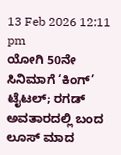13 Feb 2026 12:11 pm
ಯೋಗಿ 50ನೇ ಸಿನಿಮಾಗೆ ‘ಕಿಂಗ್’ ಟೈಟಲ್; ರಗಡ್ ಅವತಾರದಲ್ಲಿ ಬಂದ ಲೂಸ್ ಮಾದ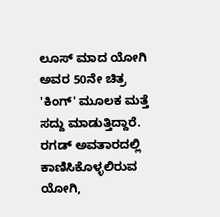ಲೂಸ್ ಮಾದ ಯೋಗಿ ಅವರ 50ನೇ ಚಿತ್ರ 'ಕಿಂಗ್' ಮೂಲಕ ಮತ್ತೆ ಸದ್ದು ಮಾಡುತ್ತಿದ್ದಾರೆ. ರಗಡ್ ಅವತಾರದಲ್ಲಿ ಕಾಣಿಸಿಕೊಳ್ಳಲಿರುವ ಯೋಗಿ,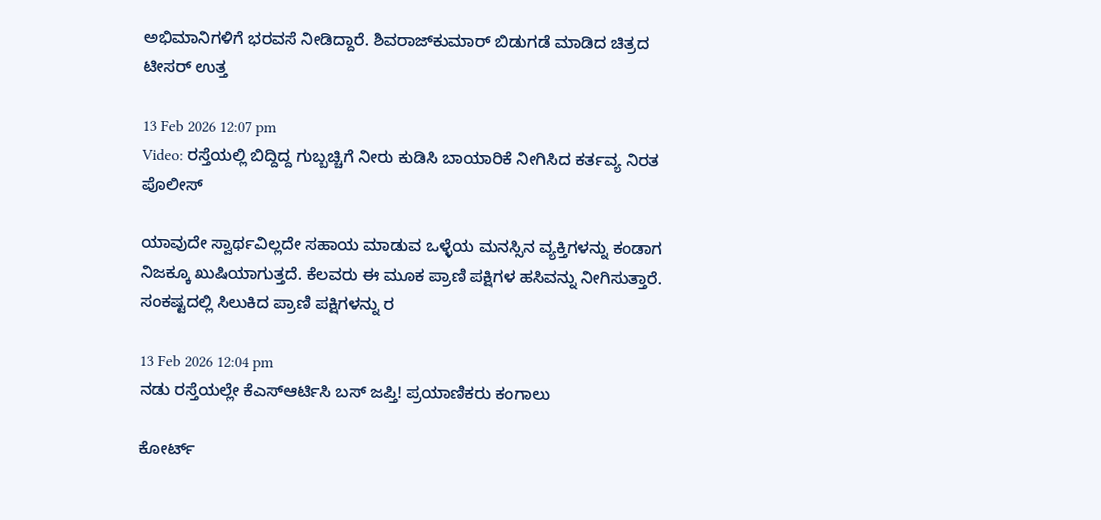ಅಭಿಮಾನಿಗಳಿಗೆ ಭರವಸೆ ನೀಡಿದ್ದಾರೆ. ಶಿವರಾಜ್‌ಕುಮಾರ್ ಬಿಡುಗಡೆ ಮಾಡಿದ ಚಿತ್ರದ ಟೀಸರ್ ಉತ್ತ

13 Feb 2026 12:07 pm
Video: ರಸ್ತೆಯಲ್ಲಿ ಬಿದ್ದಿದ್ದ ಗುಬ್ಬಚ್ಚಿಗೆ ನೀರು ಕುಡಿಸಿ ಬಾಯಾರಿಕೆ ನೀಗಿಸಿದ ಕರ್ತವ್ಯ ನಿರತ ಪೊಲೀಸ್

ಯಾವುದೇ ಸ್ವಾರ್ಥವಿಲ್ಲದೇ ಸಹಾಯ ಮಾಡುವ ಒಳ್ಳೆಯ ಮನಸ್ಸಿನ ವ್ಯಕ್ತಿಗಳನ್ನು ಕಂಡಾಗ ನಿಜಕ್ಕೂ ಖುಷಿಯಾಗುತ್ತದೆ. ಕೆಲವರು ಈ ಮೂಕ ಪ್ರಾಣಿ ಪಕ್ಷಿಗಳ ಹಸಿವನ್ನು ನೀಗಿಸುತ್ತಾರೆ. ಸಂಕಷ್ಟದಲ್ಲಿ ಸಿಲುಕಿದ ಪ್ರಾಣಿ ಪಕ್ಷಿಗಳನ್ನು ರ

13 Feb 2026 12:04 pm
ನಡು ರಸ್ತೆಯಲ್ಲೇ ಕೆಎಸ್ಆರ್ಟಿಸಿ ಬಸ್ ಜಪ್ತಿ! ಪ್ರಯಾಣಿಕರು ಕಂಗಾಲು

ಕೋರ್ಟ್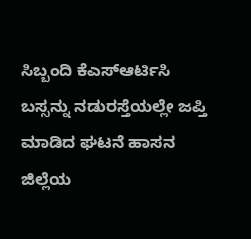ಸಿಬ್ಬಂದಿ ಕೆಎಸ್ಆರ್ಟಿಸಿ ಬಸ್ಸನ್ನು ನಡುರಸ್ತೆಯಲ್ಲೇ ಜಪ್ತಿ ಮಾಡಿದ ಘಟನೆ ಹಾಸನ ಜಿಲ್ಲೆಯ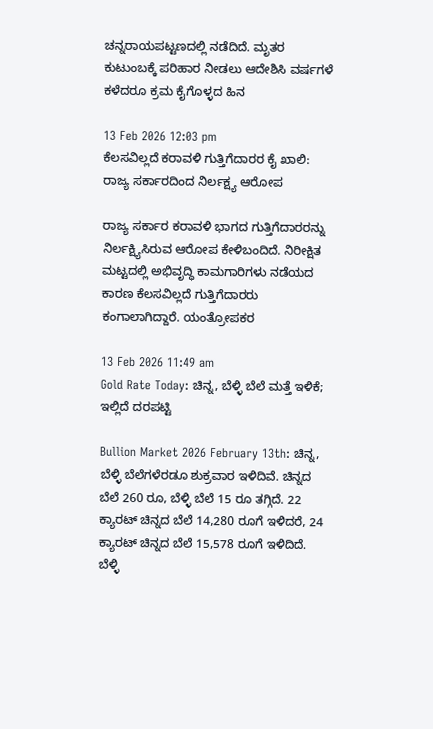ಚನ್ನರಾಯಪಟ್ಟಣದಲ್ಲಿ ನಡೆದಿದೆ. ಮೃತರ ಕುಟುಂಬಕ್ಕೆ ಪರಿಹಾರ ನೀಡಲು ಆದೇಶಿಸಿ ವರ್ಷಗಳೆ ಕಳೆದರೂ ಕ್ರಮ ಕೈಗೊಳ್ಳದ ಹಿನ

13 Feb 2026 12:03 pm
ಕೆಲಸವಿಲ್ಲದೆ ಕರಾವಳಿ ಗುತ್ತಿಗೆದಾರರ ಕೈ ಖಾಲಿ: ರಾಜ್ಯ ಸರ್ಕಾರದಿಂದ ನಿರ್ಲಕ್ಷ್ಯ ಆರೋಪ

ರಾಜ್ಯ ಸರ್ಕಾರ ಕರಾವಳಿ ಭಾಗದ ಗುತ್ತಿಗೆದಾರರನ್ನು ನಿರ್ಲಕ್ಷ್ಯಿಸಿರುವ ಆರೋಪ ಕೇಳಿಬಂದಿದೆ. ನಿರೀಕ್ಷಿತ ಮಟ್ಟದಲ್ಲಿ ಅಭಿವೃದ್ಧಿ ಕಾಮಗಾರಿಗಳು ನಡೆಯದ ಕಾರಣ ಕೆಲಸವಿಲ್ಲದೆ ಗುತ್ತಿಗೆದಾರರು ಕಂಗಾಲಾಗಿದ್ದಾರೆ. ಯಂತ್ರೋಪಕರ

13 Feb 2026 11:49 am
Gold Rate Today: ಚಿನ್ನ, ಬೆಳ್ಳಿ ಬೆಲೆ ಮತ್ತೆ ಇಳಿಕೆ; ಇಲ್ಲಿದೆ ದರಪಟ್ಟಿ

Bullion Market 2026 February 13th: ಚಿನ್ನ, ಬೆಳ್ಳಿ ಬೆಲೆಗಳೆರಡೂ ಶುಕ್ರವಾರ ಇಳಿದಿವೆ. ಚಿನ್ನದ ಬೆಲೆ 260 ರೂ, ಬೆಳ್ಳಿ ಬೆಲೆ 15 ರೂ ತಗ್ಗಿದೆ. 22 ಕ್ಯಾರಟ್ ಚಿನ್ನದ ಬೆಲೆ 14,280 ರೂಗೆ ಇಳಿದರೆ, 24 ಕ್ಯಾರಟ್ ಚಿನ್ನದ ಬೆಲೆ 15,578 ರೂಗೆ ಇಳಿದಿದೆ. ಬೆಳ್ಳಿ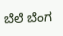ಬೆಲೆ ಬೆಂಗ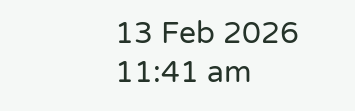13 Feb 2026 11:41 am